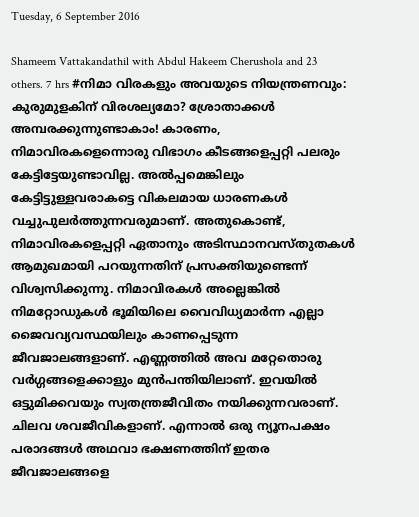Tuesday, 6 September 2016

Shameem Vattakandathil with Abdul Hakeem Cherushola and 23 others. 7 hrs #നിമാ വിരകളും അവയുടെ നിയന്ത്രണവും: കുരുമുളകിന് വിരശല്യമോ? ശ്രോതാക്കൾ അമ്പരക്കുന്നുണ്ടാകാം! കാരണം, നിമാവിരകളെന്നൊരു വിഭാഗം കീടങ്ങളെപ്പറ്റി പലരും കേട്ടിട്ടേയുണ്ടാവില്ല. അൽപ്പമെങ്കിലും കേട്ടിട്ടുള്ളവരാകട്ടെ വികലമായ ധാരണകൾ വച്ചുപുലർത്തുന്നവരുമാണ്. അതുകൊണ്ട്, നിമാവിരകളെപ്പറ്റി ഏതാനും അടിസ്ഥാനവസ്തുതകൾ ആമുഖമായി പറയുന്നതിന് പ്രസക്തിയുണ്ടെന്ന് വിശ്വസിക്കുന്നു. നിമാവിരകൾ അല്ലെങ്കിൽ നിമറ്റോഡുകൾ ഭൂമിയിലെ വൈവിധ്യമാർന്ന എല്ലാ ജൈവവ്യവസ്ഥയിലും കാണപ്പെടുന്ന ജീവജാലങ്ങളാണ്. എണ്ണത്തിൽ അവ മറ്റേതൊരു വർഗ്ഗങ്ങളെക്കാളും മുൻപന്തിയിലാണ്. ഇവയിൽ ഒട്ടുമിക്കവയും സ്വതന്ത്രജീവിതം നയിക്കുന്നവരാണ്‌. ചിലവ ശവജീവികളാണ്. എന്നാൽ ഒരു ന്യൂനപക്ഷം പരാദങ്ങൾ അഥവാ ഭക്ഷണത്തിന് ഇതര ജീവജാലങ്ങളെ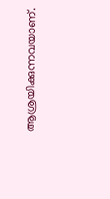ആശ്രയിക്കുന്നവയാണ്.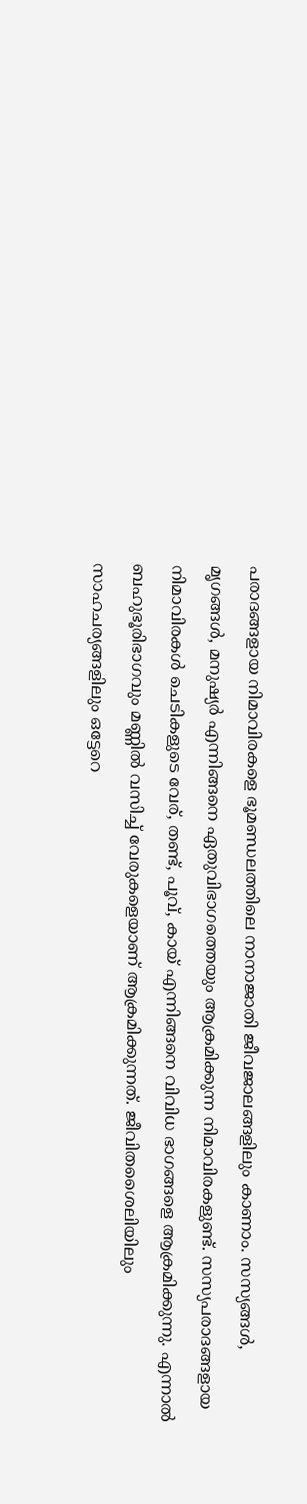പരാദങ്ങളായ നിമാവിരകളെ ഭൂമണ്ഡലത്തിലെ നാനാജാതി ജീവജാലങ്ങളിലും കാണാം. സസ്യങ്ങൾ, മൃഗങ്ങൾ, മനുഷ്യർ എന്നിങ്ങനെ ഏതുവിഭാഗത്തെയും ആക്രമിക്കുന്ന നിമാവിരകളുണ്ട്. സസ്യപരാദങ്ങളായ നിമാവിരകൾ ചെടികളുടെ വേര്, തണ്ട്, പൂവ്, കായ്‌ എന്നിങ്ങനെ വിവിധ ഭാഗങ്ങളെ ആക്രമിക്കുന്നു. എന്നാൽ ബഹുഭൂരിഭാഗവും മണ്ണിൽ വസിച്ച് വേരുകളെയാണ് ആക്രമിക്കുന്നത്. ജീവിതശൈലിയിലും സാഹചര്യങ്ങളിലും ഒട്ടേറെ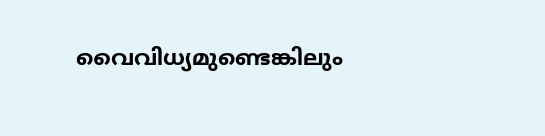വൈവിധ്യമുണ്ടെങ്കിലും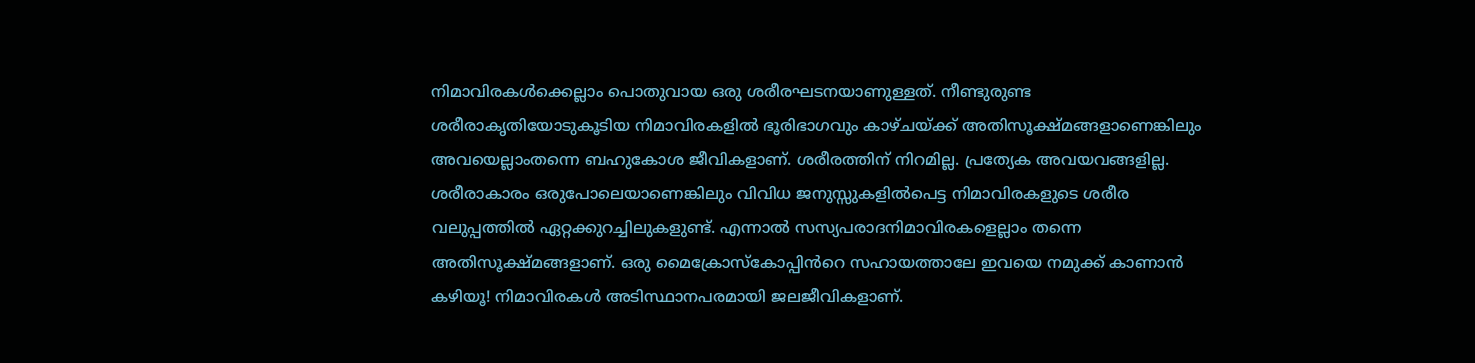നിമാവിരകൾക്കെല്ലാം പൊതുവായ ഒരു ശരീരഘടനയാണുള്ളത്. നീണ്ടുരുണ്ട ശരീരാകൃതിയോടുകൂടിയ നിമാവിരകളിൽ ഭൂരിഭാഗവും കാഴ്ചയ്ക്ക് അതിസൂക്ഷ്മങ്ങളാണെങ്കിലും അവയെല്ലാംതന്നെ ബഹുകോശ ജീവികളാണ്. ശരീരത്തിന് നിറമില്ല. പ്രത്യേക അവയവങ്ങളില്ല. ശരീരാകാരം ഒരുപോലെയാണെങ്കിലും വിവിധ ജനുസ്സുകളിൽപെട്ട നിമാവിരകളുടെ ശരീര വലുപ്പത്തിൽ ഏറ്റക്കുറച്ചിലുകളുണ്ട്. എന്നാൽ സസ്യപരാദനിമാവിരകളെല്ലാം തന്നെ അതിസൂക്ഷ്മങ്ങളാണ്. ഒരു മൈക്രോസ്കോപ്പിൻറെ സഹായത്താലേ ഇവയെ നമുക്ക് കാണാൻ കഴിയൂ! നിമാവിരകൾ അടിസ്ഥാനപരമായി ജലജീവികളാണ്.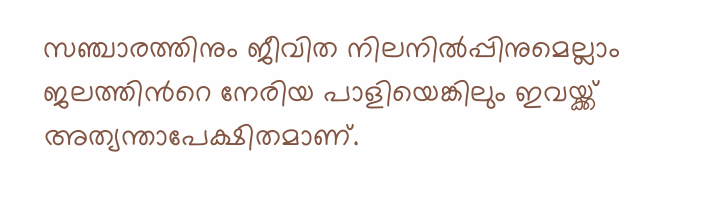സഞ്ചാരത്തിനും ജീവിത നിലനിൽപ്പിനുമെല്ലാം ജലത്തിൻറെ നേരിയ പാളിയെങ്കിലും ഇവയ്ക്ക് അത്യന്താപേക്ഷിതമാണ്.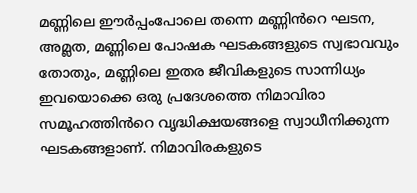മണ്ണിലെ ഈർപ്പംപോലെ തന്നെ മണ്ണിൻറെ ഘടന, അമ്ലത, മണ്ണിലെ പോഷക ഘടകങ്ങളുടെ സ്വഭാവവും തോതും, മണ്ണിലെ ഇതര ജീവികളുടെ സാന്നിധ്യം ഇവയൊക്കെ ഒരു പ്രദേശത്തെ നിമാവിരാ സമൂഹത്തിൻറെ വൃദ്ധിക്ഷയങ്ങളെ സ്വാധീനിക്കുന്ന ഘടകങ്ങളാണ്. നിമാവിരകളുടെ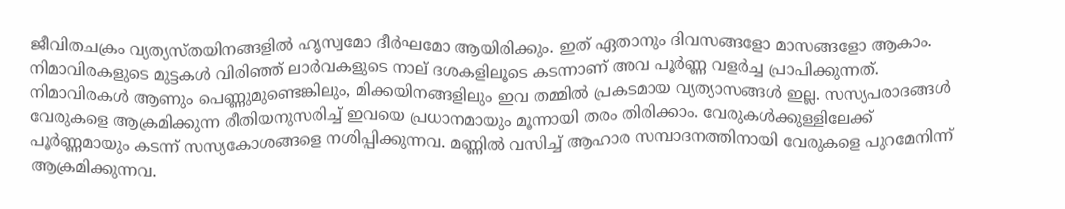ജീവിതചക്രം വ്യത്യസ്തയിനങ്ങളിൽ ഹൃസ്വമോ ദീർഘമോ ആയിരിക്കും. ഇത് ഏതാനും ദിവസങ്ങളോ മാസങ്ങളോ ആകാം. നിമാവിരകളുടെ മുട്ടകൾ വിരിഞ്ഞ് ലാർവകളുടെ നാല് ദശകളിലൂടെ കടന്നാണ് അവ പൂർണ്ണ വളർച്ച പ്രാപിക്കുന്നത്. നിമാവിരകൾ ആണും പെണ്ണുമുണ്ടെങ്കിലും, മിക്കയിനങ്ങളിലും ഇവ തമ്മിൽ പ്രകടമായ വ്യത്യാസങ്ങൾ ഇല്ല. സസ്യപരാദങ്ങൾ വേരുകളെ ആക്രമിക്കുന്ന രീതിയനുസരിച്ച് ഇവയെ പ്രധാനമായും മൂന്നായി തരം തിരിക്കാം. വേരുകൾക്കുള്ളിലേക്ക് പൂർണ്ണമായും കടന്ന് സസ്യകോശങ്ങളെ നശിപ്പിക്കുന്നവ. മണ്ണിൽ വസിച്ച് ആഹാര സമ്പാദനത്തിനായി വേരുകളെ പുറമേനിന്ന് ആക്രമിക്കുന്നവ.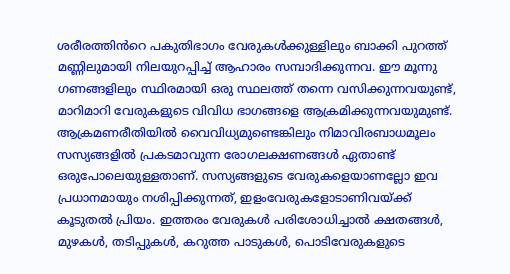ശരീരത്തിൻറെ പകുതിഭാഗം വേരുകൾക്കുള്ളിലും ബാക്കി പുറത്ത് മണ്ണിലുമായി നിലയുറപ്പിച്ച് ആഹാരം സമ്പാദിക്കുന്നവ. ഈ മൂന്നു ഗണങ്ങളിലും സ്ഥിരമായി ഒരു സ്ഥലത്ത് തന്നെ വസിക്കുന്നവയുണ്ട്, മാറിമാറി വേരുകളുടെ വിവിധ ഭാഗങ്ങളെ ആക്രമിക്കുന്നവയുമുണ്ട്. ആക്രമണരീതിയിൽ വൈവിധ്യമുണ്ടെങ്കിലും നിമാവിരബാധമൂലം സസ്യങ്ങളിൽ പ്രകടമാവുന്ന രോഗലക്ഷണങ്ങൾ ഏതാണ്ട് ഒരുപോലെയുള്ളതാണ്. സസ്യങ്ങളുടെ വേരുകളെയാണല്ലോ ഇവ പ്രധാനമായും നശിപ്പിക്കുന്നത്, ഇളംവേരുകളോടാണിവയ്ക്ക് കൂടുതൽ പ്രിയം. ഇത്തരം വേരുകൾ പരിശോധിച്ചാൽ ക്ഷതങ്ങൾ, മുഴകൾ, തടിപ്പുകൾ, കറുത്ത പാടുകൾ, പൊടിവേരുകളുടെ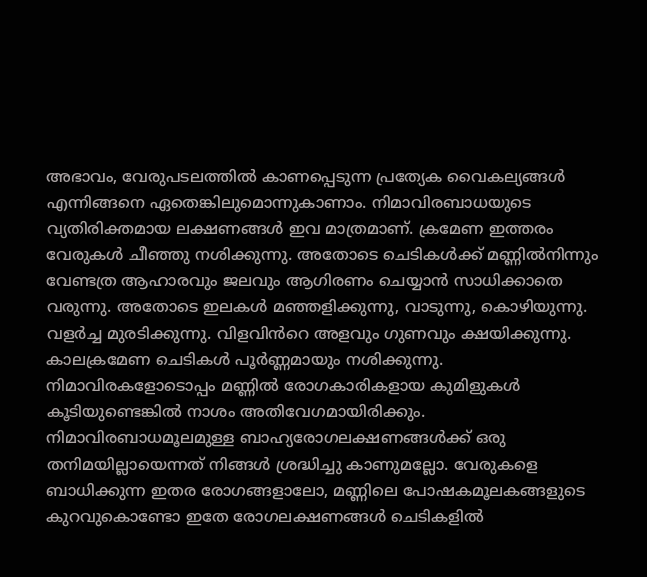അഭാവം, വേരുപടലത്തിൽ കാണപ്പെടുന്ന പ്രത്യേക വൈകല്യങ്ങൾ എന്നിങ്ങനെ ഏതെങ്കിലുമൊന്നുകാണാം. നിമാവിരബാധയുടെ വ്യതിരിക്തമായ ലക്ഷണങ്ങൾ ഇവ മാത്രമാണ്. ക്രമേണ ഇത്തരം വേരുകൾ ചീഞ്ഞു നശിക്കുന്നു. അതോടെ ചെടികൾക്ക് മണ്ണിൽനിന്നും വേണ്ടത്ര ആഹാരവും ജലവും ആഗിരണം ചെയ്യാൻ സാധിക്കാതെ വരുന്നു. അതോടെ ഇലകൾ മഞ്ഞളിക്കുന്നു, വാടുന്നു, കൊഴിയുന്നു. വളർച്ച മുരടിക്കുന്നു. വിളവിൻറെ അളവും ഗുണവും ക്ഷയിക്കുന്നു. കാലക്രമേണ ചെടികൾ പൂർണ്ണമായും നശിക്കുന്നു. നിമാവിരകളോടൊപ്പം മണ്ണിൽ രോഗകാരികളായ കുമിളുകൾ കൂടിയുണ്ടെങ്കിൽ നാശം അതിവേഗമായിരിക്കും. നിമാവിരബാധമൂലമുള്ള ബാഹ്യരോഗലക്ഷണങ്ങൾക്ക് ഒരു തനിമയില്ലായെന്നത് നിങ്ങൾ ശ്രദ്ധിച്ചു കാണുമല്ലോ. വേരുകളെ ബാധിക്കുന്ന ഇതര രോഗങ്ങളാലോ, മണ്ണിലെ പോഷകമൂലകങ്ങളുടെ കുറവുകൊണ്ടോ ഇതേ രോഗലക്ഷണങ്ങൾ ചെടികളിൽ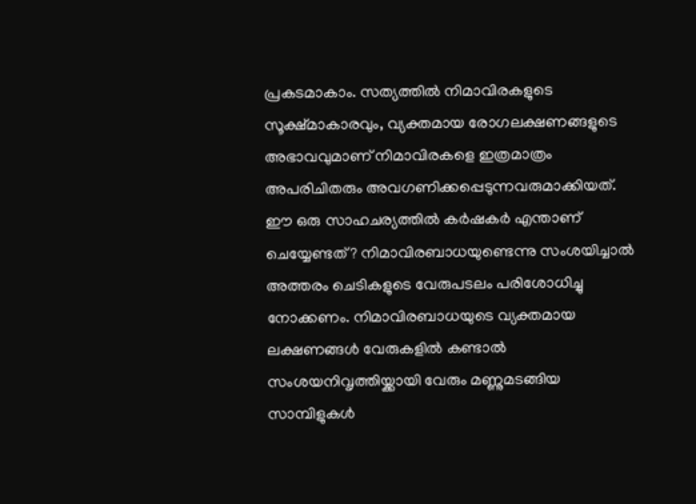പ്രകടമാകാം. സത്യത്തിൽ നിമാവിരകളുടെ സൂക്ഷ്മാകാരവും, വ്യക്തമായ രോഗലക്ഷണങ്ങളുടെ അഭാവവുമാണ് നിമാവിരകളെ ഇത്രമാത്രം അപരിചിതരും അവഗണിക്കപ്പെടുന്നവരുമാക്കിയത്. ഈ ഒരു സാഹചര്യത്തിൽ കർഷകർ എന്താണ് ചെയ്യേണ്ടത്? നിമാവിരബാധയുണ്ടെന്നു സംശയിച്ചാൽ അത്തരം ചെടികളുടെ വേരുപടലം പരിശോധിച്ചു നോക്കണം. നിമാവിരബാധയുടെ വ്യക്തമായ ലക്ഷണങ്ങൾ വേരുകളിൽ കണ്ടാൽ സംശയനിവൃത്തിയ്ക്കായി വേരും മണ്ണുമടങ്ങിയ സാമ്പിളുകൾ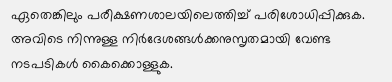ഏതെങ്കിലും പരീക്ഷണശാലയിലെത്തിച്ച് പരിശോധിപ്പിക്കുക. അവിടെ നിന്നുള്ള നിർദേശങ്ങൾക്കനുസൃതമായി വേണ്ട നടപടികൾ കൈക്കൊള്ളുക.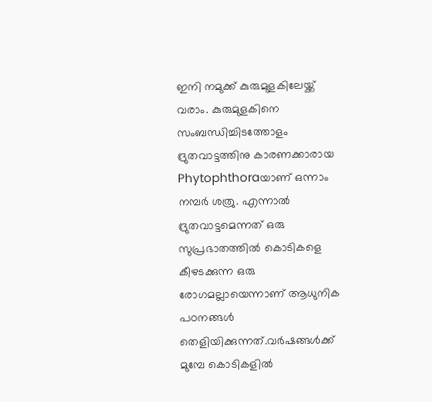ഇനി നമുക്ക് കുരുമുളകിലേയ്ക്ക് വരാം. കുരുമുളകിനെ സംബന്ധിച്ചിടത്തോളം ദ്രുതവാട്ടത്തിനു കാരണക്കാരായ Phytophthoraയാണ് ഒന്നാം നമ്പർ ശത്രു. എന്നാൽ ദ്രുതവാട്ടമെന്നത് ഒരു സുപ്രഭാതത്തിൽ കൊടികളെ കീഴടക്കുന്ന ഒരു രോഗമല്ലായെന്നാണ് ആധുനിക പഠനങ്ങൾ തെളിയിക്കുന്നത്.വർഷങ്ങൾക്ക് മുമ്പേ കൊടികളിൽ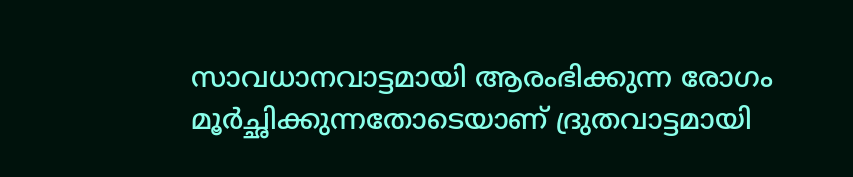സാവധാനവാട്ടമായി ആരംഭിക്കുന്ന രോഗം മൂർച്ഛിക്കുന്നതോടെയാണ് ദ്രുതവാട്ടമായി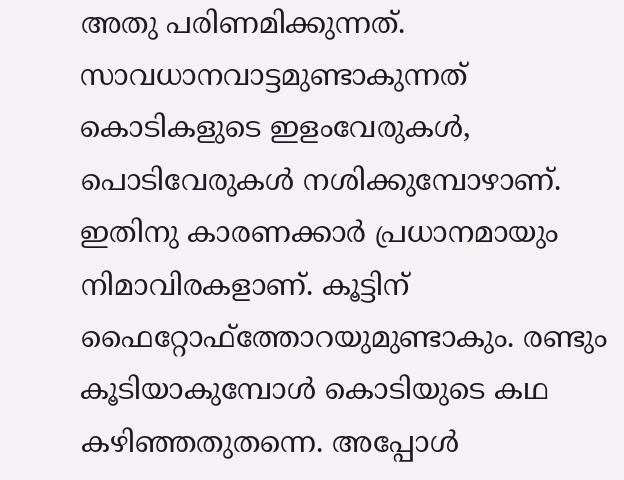അതു പരിണമിക്കുന്നത്. സാവധാനവാട്ടമുണ്ടാകുന്നത് കൊടികളുടെ ഇളംവേരുകൾ, പൊടിവേരുകൾ നശിക്കുമ്പോഴാണ്. ഇതിനു കാരണക്കാർ പ്രധാനമായും നിമാവിരകളാണ്. കൂട്ടിന് ഫൈറ്റോഫ്ത്തോറയുമുണ്ടാകും. രണ്ടും കൂടിയാകുമ്പോൾ കൊടിയുടെ കഥ കഴിഞ്ഞതുതന്നെ. അപ്പോൾ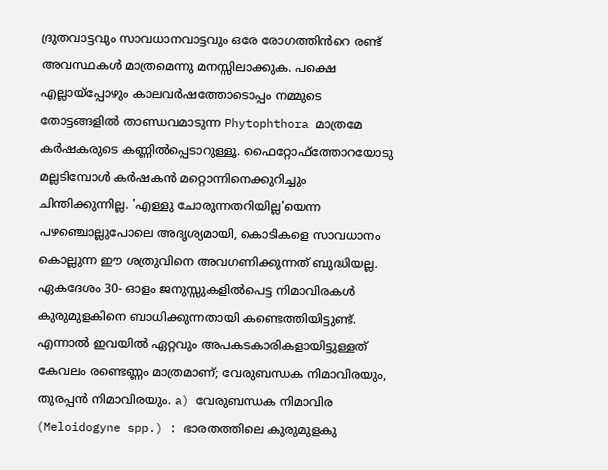ദ്രുതവാട്ടവും സാവധാനവാട്ടവും ഒരേ രോഗത്തിൻറെ രണ്ട് അവസ്ഥകൾ മാത്രമെന്നു മനസ്സിലാക്കുക. പക്ഷെ എല്ലായ്പ്പോഴും കാലവർഷത്തോടൊപ്പം നമ്മുടെ തോട്ടങ്ങളിൽ താണ്ഡവമാടുന്ന Phytophthora മാത്രമേ കർഷകരുടെ കണ്ണിൽപ്പെടാറുള്ളൂ. ഫൈറ്റോഫ്ത്തോറയോടു മല്ലടിമ്പോൾ കർഷകൻ മറ്റൊന്നിനെക്കുറിച്ചും ചിന്തിക്കുന്നില്ല. 'എള്ളു ചോരുന്നതറിയില്ല'യെന്ന പഴഞ്ചൊല്ലുപോലെ അദൃശ്യമായി, കൊടികളെ സാവധാനം കൊല്ലുന്ന ഈ ശത്രുവിനെ അവഗണിക്കുന്നത് ബുദ്ധിയല്ല. ഏകദേശം 30- ഓളം ജനുസ്സുകളിൽപെട്ട നിമാവിരകൾ കുരുമുളകിനെ ബാധിക്കുന്നതായി കണ്ടെത്തിയിട്ടുണ്ട്. എന്നാൽ ഇവയിൽ ഏറ്റവും അപകടകാരികളായിട്ടുള്ളത് കേവലം രണ്ടെണ്ണം മാത്രമാണ്; വേരുബന്ധക നിമാവിരയും, തുരപ്പൻ നിമാവിരയും. a) വേരുബന്ധക നിമാവിര (Meloidogyne spp.) : ഭാരതത്തിലെ കുരുമുളകു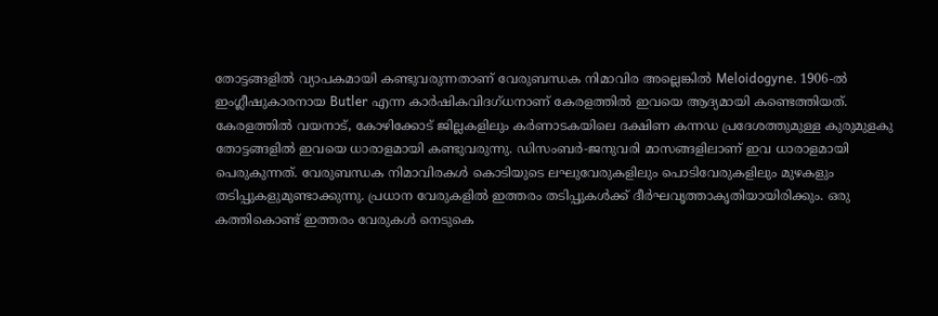തോട്ടങ്ങളിൽ വ്യാപകമായി കണ്ടുവരുന്നതാണ് വേരുബന്ധക നിമാവിര അല്ലെങ്കിൽ Meloidogyne. 1906-ൽ ഇംഗ്ലീഷുകാരനായ Butler എന്ന കാർഷികവിദഗ്ധനാണ് കേരളത്തിൽ ഇവയെ ആദ്യമായി കണ്ടെത്തിയത്. കേരളത്തിൽ വയനാട്, കോഴിക്കോട് ജില്ലകളിലും കർണാടകയിലെ ദക്ഷിണ കന്നഡ പ്രദേശത്തുമുള്ള കുരുമുളകു തോട്ടങ്ങളിൽ ഇവയെ ധാരാളമായി കണ്ടുവരുന്നു. ഡിസംബർ-ജനുവരി മാസങ്ങളിലാണ് ഇവ ധാരാളമായി പെരുകുന്നത്. വേരുബന്ധക നിമാവിരകൾ കൊടിയുടെ ലഘുവേരുകളിലും പൊടിവേരുകളിലും മുഴകളും തടിപ്പുകളുമുണ്ടാക്കുന്നു. പ്രധാന വേരുകളിൽ ഇത്തരം തടിപ്പുകൾക്ക് ദീർഘവൃത്താകൃതിയായിരിക്കും. ഒരു കത്തികൊണ്ട് ഇത്തരം വേരുകൾ നെടുകെ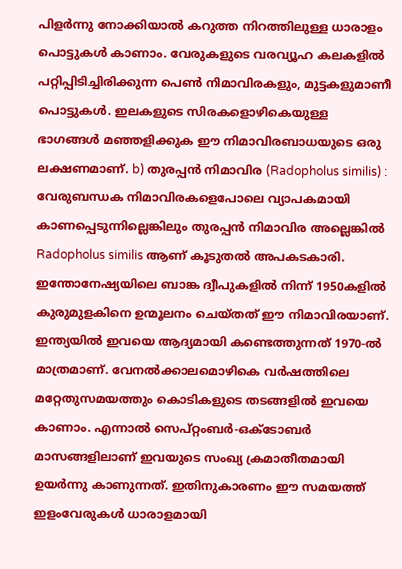പിളർന്നു നോക്കിയാൽ കറുത്ത നിറത്തിലുള്ള ധാരാളം പൊട്ടുകൾ കാണാം. വേരുകളുടെ വരവ്യൂഹ കലകളിൽ പറ്റിപ്പിടിച്ചിരിക്കുന്ന പെണ്‍ നിമാവിരകളും, മുട്ടകളുമാണീ പൊട്ടുകൾ. ഇലകളുടെ സിരകളൊഴികെയുള്ള ഭാഗങ്ങൾ മഞ്ഞളിക്കുക ഈ നിമാവിരബാധയുടെ ഒരു ലക്ഷണമാണ്. b) തുരപ്പൻ നിമാവിര (Radopholus similis) : വേരുബന്ധക നിമാവിരകളെപോലെ വ്യാപകമായി കാണപ്പെടുന്നില്ലെങ്കിലും തുരപ്പൻ നിമാവിര അല്ലെങ്കിൽ Radopholus similis ആണ് കൂടുതൽ അപകടകാരി. ഇന്തോനേഷ്യയിലെ ബാങ്ക ദ്വീപുകളിൽ നിന്ന് 1950കളിൽ കുരുമുളകിനെ ഉന്മൂലനം ചെയ്തത് ഈ നിമാവിരയാണ്. ഇന്ത്യയിൽ ഇവയെ ആദ്യമായി കണ്ടെത്തുന്നത് 1970-ൽ മാത്രമാണ്. വേനൽക്കാലമൊഴികെ വർഷത്തിലെ മറ്റേതുസമയത്തും കൊടികളുടെ തടങ്ങളിൽ ഇവയെ കാണാം. എന്നാൽ സെപ്റ്റംബർ-ഒക്ടോബർ മാസങ്ങളിലാണ് ഇവയുടെ സംഖ്യ ക്രമാതീതമായി ഉയർന്നു കാണുന്നത്. ഇതിനുകാരണം ഈ സമയത്ത് ഇളംവേരുകൾ ധാരാളമായി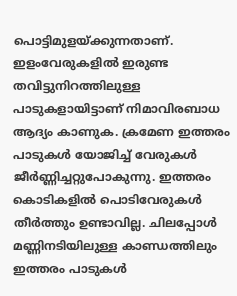പൊട്ടിമുളയ്ക്കുന്നതാണ്. ഇളംവേരുകളിൽ ഇരുണ്ട തവിട്ടുനിറത്തിലുള്ള പാടുകളായിട്ടാണ് നിമാവിരബാധ ആദ്യം കാണുക. ക്രമേണ ഇത്തരം പാടുകൾ യോജിച്ച് വേരുകൾ ജീർണ്ണിച്ചറ്റുപോകുന്നു. ഇത്തരം കൊടികളിൽ പൊടിവേരുകൾ തീർത്തും ഉണ്ടാവില്ല. ചിലപ്പോൾ മണ്ണിനടിയിലുള്ള കാണ്ഡത്തിലും ഇത്തരം പാടുകൾ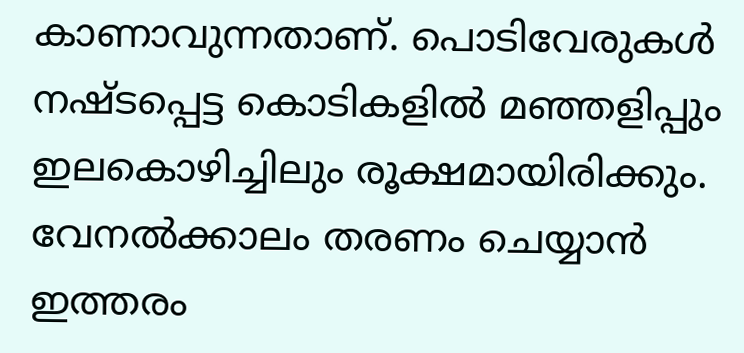കാണാവുന്നതാണ്. പൊടിവേരുകൾ നഷ്ടപ്പെട്ട കൊടികളിൽ മഞ്ഞളിപ്പും ഇലകൊഴിച്ചിലും രൂക്ഷമായിരിക്കും. വേനൽക്കാലം തരണം ചെയ്യാൻ ഇത്തരം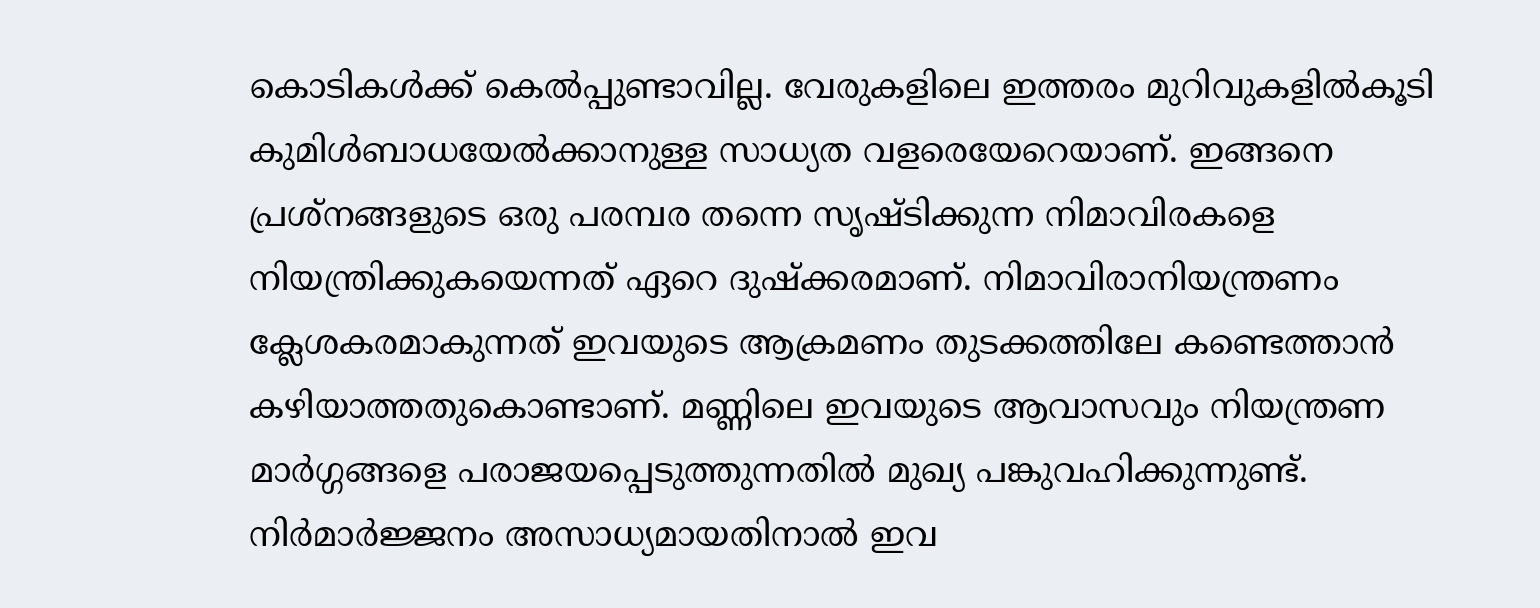കൊടികൾക്ക് കെൽപ്പുണ്ടാവില്ല. വേരുകളിലെ ഇത്തരം മുറിവുകളിൽകൂടി കുമിൾബാധയേൽക്കാനുള്ള സാധ്യത വളരെയേറെയാണ്. ഇങ്ങനെ പ്രശ്നങ്ങളുടെ ഒരു പരമ്പര തന്നെ സൃഷ്ടിക്കുന്ന നിമാവിരകളെ നിയന്ത്രിക്കുകയെന്നത് ഏറെ ദുഷ്ക്കരമാണ്. നിമാവിരാനിയന്ത്രണം ക്ലേശകരമാകുന്നത് ഇവയുടെ ആക്രമണം തുടക്കത്തിലേ കണ്ടെത്താൻ കഴിയാത്തതുകൊണ്ടാണ്. മണ്ണിലെ ഇവയുടെ ആവാസവും നിയന്ത്രണ മാർഗ്ഗങ്ങളെ പരാജയപ്പെടുത്തുന്നതിൽ മുഖ്യ പങ്കുവഹിക്കുന്നുണ്ട്. നിർമാർജ്ജനം അസാധ്യമായതിനാൽ ഇവ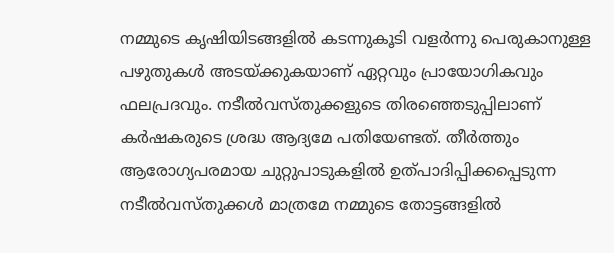നമ്മുടെ കൃഷിയിടങ്ങളിൽ കടന്നുകൂടി വളർന്നു പെരുകാനുള്ള പഴുതുകൾ അടയ്ക്കുകയാണ് ഏറ്റവും പ്രായോഗികവും ഫലപ്രദവും. നടീൽവസ്തുക്കളുടെ തിരഞ്ഞെടുപ്പിലാണ് കർഷകരുടെ ശ്രദ്ധ ആദ്യമേ പതിയേണ്ടത്‌. തീർത്തും ആരോഗ്യപരമായ ചുറ്റുപാടുകളിൽ ഉത്പാദിപ്പിക്കപ്പെടുന്ന നടീൽവസ്തുക്കൾ മാത്രമേ നമ്മുടെ തോട്ടങ്ങളിൽ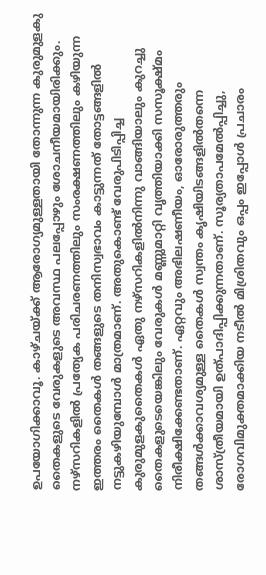ഉപയോഗിക്കാവൂ. കാഴ്ചയ്ക്ക് ആരോഗ്യമുള്ളതായി തോന്നുന്ന കുരുമുളകു തൈകളുടെ വേരുകളുടെ അവസ്ഥ പലപ്പോഴും ശോചനീയമായിരിക്കും. നഴ്സറികളിൽ പ്രത്യേക പരിചരണത്തിലും സംരക്ഷണത്തിലും കഴിയുന്ന ഇത്തരം തൈകൾ തങ്ങളുടെ തനിസ്വഭാവം കാട്ടുന്നത് തോട്ടങ്ങളിൽ നട്ടുകഴിയുമ്പോൾ മാത്രമാണ്. അതുകൊണ്ട് വേരുപിടിപ്പിച്ച കുരുമുളകുതൈകൾ ഏതു നഴ്സറികളിൽനിന്നു വാങ്ങിയാലും കുറച്ചു തൈകളുടെയെങ്കിലും വേരുകൾ മണ്ണുമാറ്റി വൃത്തിയാക്കി സസൂക്ഷ്മം നിരീക്ഷിക്കേണ്ടതാണ്. ഏറ്റവും അഭിലഷണീയം, ഓരോരുത്തരും തങ്ങൾക്കാവശ്യമുള്ള തൈകൾ സ്വന്തം കൃഷിയിടങ്ങളിൽതന്നെ ശാസ്ത്രീയമായി ഉത്പാദിപ്പിക്കുന്നതാണ്. സൂര്യതാപമേൽപ്പിച്ചു, രോഗവിമുക്തമാക്കിയ നടീൽ മിശ്രിതവും ഒപ്പം ഇപ്പോൾ പ്രചാരം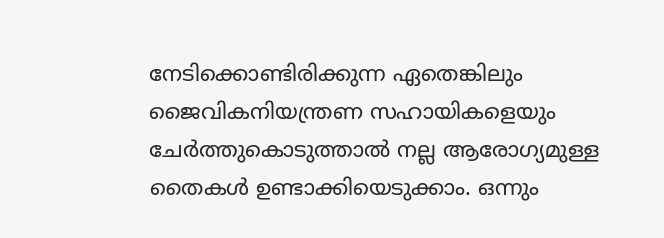നേടിക്കൊണ്ടിരിക്കുന്ന ഏതെങ്കിലും ജൈവികനിയന്ത്രണ സഹായികളെയും ചേർത്തുകൊടുത്താൽ നല്ല ആരോഗ്യമുള്ള തൈകൾ ഉണ്ടാക്കിയെടുക്കാം. ഒന്നും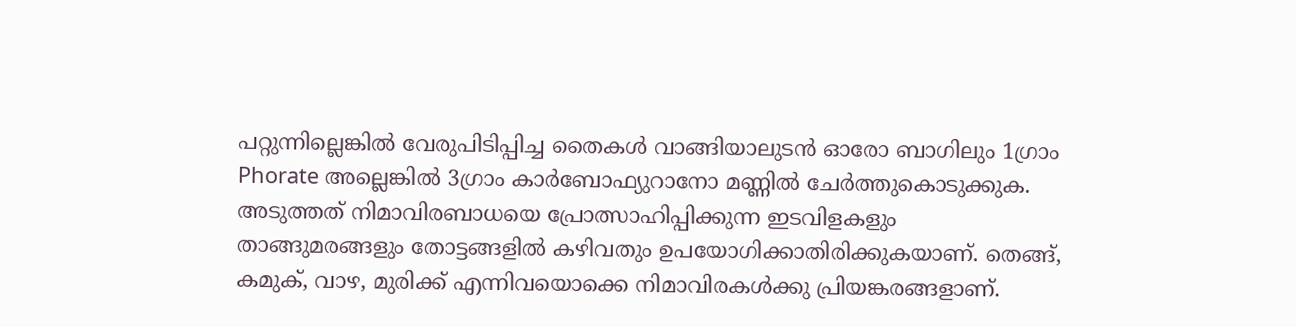പറ്റുന്നില്ലെങ്കിൽ വേരുപിടിപ്പിച്ച തൈകൾ വാങ്ങിയാലുടൻ ഓരോ ബാഗിലും 1ഗ്രാം Phorate അല്ലെങ്കിൽ 3ഗ്രാം കാർബോഫ്യുറാനോ മണ്ണിൽ ചേർത്തുകൊടുക്കുക. അടുത്തത്‌ നിമാവിരബാധയെ പ്രോത്സാഹിപ്പിക്കുന്ന ഇടവിളകളും താങ്ങുമരങ്ങളും തോട്ടങ്ങളിൽ കഴിവതും ഉപയോഗിക്കാതിരിക്കുകയാണ്‌. തെങ്ങ്, കമുക്, വാഴ, മുരിക്ക്‌ എന്നിവയൊക്കെ നിമാവിരകൾക്കു പ്രിയങ്കരങ്ങളാണ്.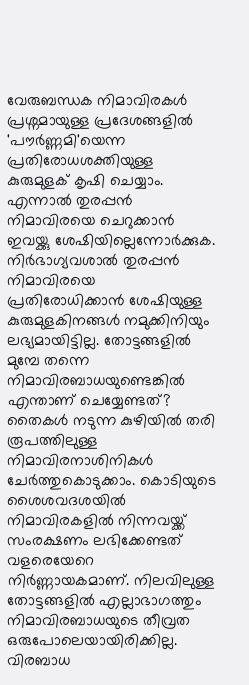വേരുബന്ധക നിമാവിരകൾ പ്രശ്നമായുള്ള പ്രദേശങ്ങളിൽ 'പൗർണ്ണമി'യെന്ന പ്രതിരോധശക്തിയുള്ള കുരുമുളക് കൃഷി ചെയ്യാം. എന്നാൽ തുരപ്പൻ നിമാവിരയെ ചെറുക്കാൻ ഇവയ്ക്കു ശേഷിയില്ലെന്നോർക്കുക. നിർഭാഗ്യവശാൽ തുരപ്പൻ നിമാവിരയെ പ്രതിരോധിക്കാൻ ശേഷിയുള്ള കുരുമുളകിനങ്ങൾ നമുക്കിനിയും ലഭ്യമായിട്ടില്ല. തോട്ടങ്ങളിൽ മുമ്പേ തന്നെ നിമാവിരബാധയുണ്ടെങ്കിൽ എന്താണ് ചെയ്യേണ്ടത്? തൈകൾ നടുന്ന കുഴിയിൽ തരി രൂപത്തിലുള്ള നിമാവിരനാശിനികൾ ചേർത്തുകൊടുക്കാം. കൊടിയുടെ ശൈശവദശയിൽ നിമാവിരകളിൽ നിന്നവയ്ക്ക് സംരക്ഷണം ലഭിക്കേണ്ടത് വളരെയേറെ നിർണ്ണായകമാണ്. നിലവിലുള്ള തോട്ടങ്ങളിൽ എല്ലാഭാഗത്തും നിമാവിരബാധയുടെ തീവ്രത ഒരുപോലെയായിരിക്കില്ല. വിരബാധ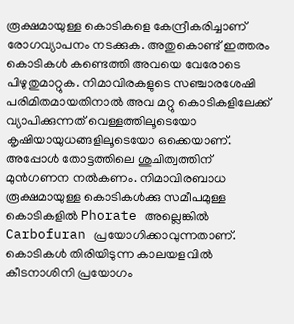രൂക്ഷമായുള്ള കൊടികളെ കേന്ദ്രീകരിച്ചാണ് രോഗവ്യാപനം നടക്കുക. അതുകൊണ്ട് ഇത്തരം കൊടികൾ കണ്ടെത്തി അവയെ വേരോടെ പിഴുതുമാറ്റുക. നിമാവിരകളുടെ സഞ്ചാരശേഷി പരിമിതമായതിനാൽ അവ മറ്റു കൊടികളിലേക്ക് വ്യാപിക്കുന്നത് വെള്ളത്തിലൂടെയോ കൃഷിയായുധങ്ങളിലൂടെയോ ഒക്കെയാണ്. അപ്പോൾ തോട്ടത്തിലെ ശുചിത്വത്തിന് മുൻഗണന നൽകണം. നിമാവിരബാധ രൂക്ഷമായുള്ള കൊടികൾക്കു സമീപമുള്ള കൊടികളിൽ Phorate അല്ലെങ്കിൽ Carbofuran പ്രയോഗിക്കാവുന്നതാണ്. കൊടികൾ തിരിയിടുന്ന കാലയളവിൽ കീടനാശിനി പ്രയോഗം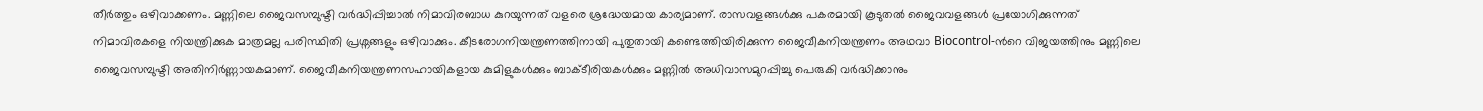തീർത്തും ഒഴിവാക്കണം. മണ്ണിലെ ജൈവസമ്പുഷ്ടി വർദ്ധിപ്പിച്ചാൽ നിമാവിരബാധ കുറയുന്നത് വളരെ ശ്രദ്ധേയമായ കാര്യമാണ്. രാസവളങ്ങൾക്കു പകരമായി കൂടുതൽ ജൈവവളങ്ങൾ പ്രയോഗിക്കുന്നത് നിമാവിരകളെ നിയന്ത്രിക്കുക മാത്രമല്ല പരിസ്ഥിതി പ്രശ്നങ്ങളും ഒഴിവാക്കും. കീടരോഗനിയന്ത്രണത്തിനായി പുതുതായി കണ്ടെത്തിയിരിക്കുന്ന ജൈവീകനിയന്ത്രണം അഥവാ Biocontrol-ൻറെ വിജയത്തിനും മണ്ണിലെ ജൈവസമ്പുഷ്ടി അതിനിർണ്ണായകമാണ്. ജൈവീകനിയന്ത്രണസഹായികളായ കുമിളുകൾക്കും ബാക്ടീരിയകൾക്കും മണ്ണിൽ അധിവാസമുറപ്പിച്ചു പെരുകി വർദ്ധിക്കാനും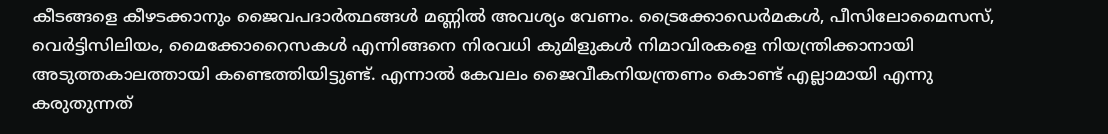കീടങ്ങളെ കീഴടക്കാനും ജൈവപദാർത്ഥങ്ങൾ മണ്ണിൽ അവശ്യം വേണം. ട്രൈക്കോഡെർമകൾ, പീസിലോമൈസസ്, വെർട്ടിസിലിയം, മൈക്കോറൈസകൾ എന്നിങ്ങനെ നിരവധി കുമിളുകൾ നിമാവിരകളെ നിയന്ത്രിക്കാനായി അടുത്തകാലത്തായി കണ്ടെത്തിയിട്ടുണ്ട്. എന്നാൽ കേവലം ജൈവീകനിയന്ത്രണം കൊണ്ട് എല്ലാമായി എന്നു കരുതുന്നത്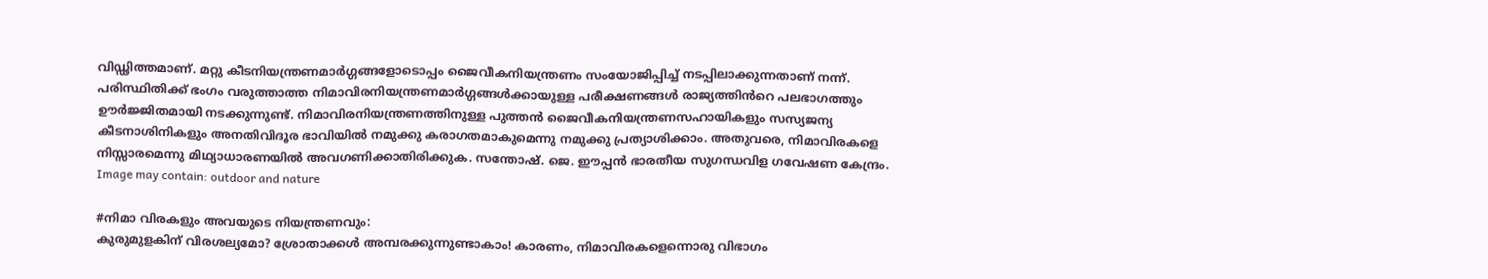വിഡ്ഢിത്തമാണ്. മറ്റു കീടനിയന്ത്രണമാർഗ്ഗങ്ങളോടൊപ്പം ജൈവീകനിയന്ത്രണം സംയോജിപ്പിച്ച് നടപ്പിലാക്കുന്നതാണ് നന്ന്. പരിസ്ഥിതിക്ക് ഭംഗം വരുത്താത്ത നിമാവിരനിയന്ത്രണമാർഗ്ഗങ്ങൾക്കായുള്ള പരീക്ഷണങ്ങൾ രാജ്യത്തിൻറെ പലഭാഗത്തും ഊർജ്ജിതമായി നടക്കുന്നുണ്ട്. നിമാവിരനിയന്ത്രണത്തിനുള്ള പുത്തൻ ജൈവീകനിയന്ത്രണസഹായികളും സസ്യജന്യ കീടനാശിനികളും അനതിവിദൂര ഭാവിയിൽ നമുക്കു കരാഗതമാകുമെന്നു നമുക്കു പ്രത്യാശിക്കാം. അതുവരെ, നിമാവിരകളെ നിസ്സാരമെന്നു മിഥ്യാധാരണയിൽ അവഗണിക്കാതിരിക്കുക. സന്തോഷ്‌. ജെ. ഈപ്പൻ ഭാരതീയ സുഗന്ധവിള ഗവേഷണ കേന്ദ്രം. Image may contain: outdoor and nature

#നിമാ വിരകളും അവയുടെ നിയന്ത്രണവും:
കുരുമുളകിന് വിരശല്യമോ? ശ്രോതാക്കൾ അമ്പരക്കുന്നുണ്ടാകാം! കാരണം, നിമാവിരകളെന്നൊരു വിഭാഗം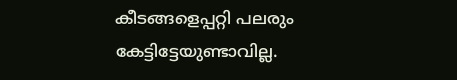കീടങ്ങളെപ്പറ്റി പലരും കേട്ടിട്ടേയുണ്ടാവില്ല.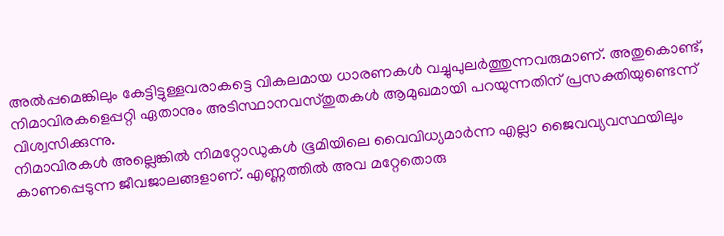അൽപ്പമെങ്കിലും കേട്ടിട്ടുള്ളവരാകട്ടെ വികലമായ ധാരണകൾ വച്ചുപുലർത്തുന്നവരുമാണ്. അതുകൊണ്ട്, നിമാവിരകളെപ്പറ്റി ഏതാനും അടിസ്ഥാനവസ്തുതകൾ ആമുഖമായി പറയുന്നതിന് പ്രസക്തിയുണ്ടെന്ന് വിശ്വസിക്കുന്നു.
നിമാവിരകൾ അല്ലെങ്കിൽ നിമറ്റോഡുകൾ ഭൂമിയിലെ വൈവിധ്യമാർന്ന എല്ലാ ജൈവവ്യവസ്ഥയിലും കാണപ്പെടുന്ന ജീവജാലങ്ങളാണ്. എണ്ണത്തിൽ അവ മറ്റേതൊരു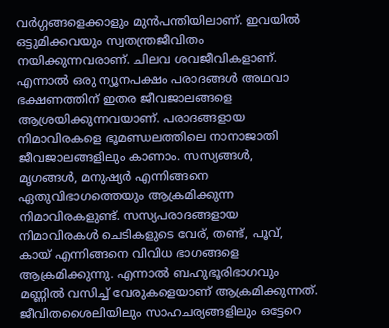വർഗ്ഗങ്ങളെക്കാളും മുൻപന്തിയിലാണ്. ഇവയിൽ ഒട്ടുമിക്കവയും സ്വതന്ത്രജീവിതം നയിക്കുന്നവരാണ്‌. ചിലവ ശവജീവികളാണ്. എന്നാൽ ഒരു ന്യൂനപക്ഷം പരാദങ്ങൾ അഥവാ ഭക്ഷണത്തിന് ഇതര ജീവജാലങ്ങളെ ആശ്രയിക്കുന്നവയാണ്. പരാദങ്ങളായ നിമാവിരകളെ ഭൂമണ്ഡലത്തിലെ നാനാജാതി ജീവജാലങ്ങളിലും കാണാം. സസ്യങ്ങൾ, മൃഗങ്ങൾ, മനുഷ്യർ എന്നിങ്ങനെ ഏതുവിഭാഗത്തെയും ആക്രമിക്കുന്ന നിമാവിരകളുണ്ട്. സസ്യപരാദങ്ങളായ നിമാവിരകൾ ചെടികളുടെ വേര്, തണ്ട്, പൂവ്, കായ്‌ എന്നിങ്ങനെ വിവിധ ഭാഗങ്ങളെ ആക്രമിക്കുന്നു. എന്നാൽ ബഹുഭൂരിഭാഗവും മണ്ണിൽ വസിച്ച് വേരുകളെയാണ് ആക്രമിക്കുന്നത്.
ജീവിതശൈലിയിലും സാഹചര്യങ്ങളിലും ഒട്ടേറെ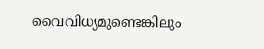വൈവിധ്യമുണ്ടെങ്കിലും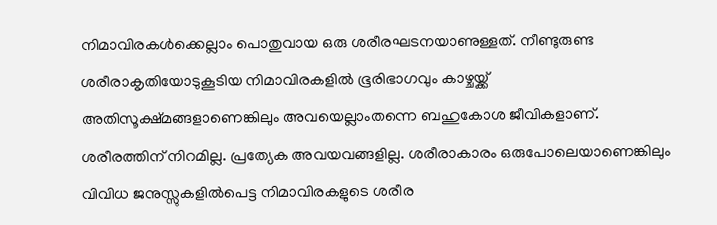നിമാവിരകൾക്കെല്ലാം പൊതുവായ ഒരു ശരീരഘടനയാണുള്ളത്. നീണ്ടുരുണ്ട ശരീരാകൃതിയോടുകൂടിയ നിമാവിരകളിൽ ഭൂരിഭാഗവും കാഴ്ചയ്ക്ക് അതിസൂക്ഷ്മങ്ങളാണെങ്കിലും അവയെല്ലാംതന്നെ ബഹുകോശ ജീവികളാണ്. ശരീരത്തിന് നിറമില്ല. പ്രത്യേക അവയവങ്ങളില്ല. ശരീരാകാരം ഒരുപോലെയാണെങ്കിലും വിവിധ ജനുസ്സുകളിൽപെട്ട നിമാവിരകളുടെ ശരീര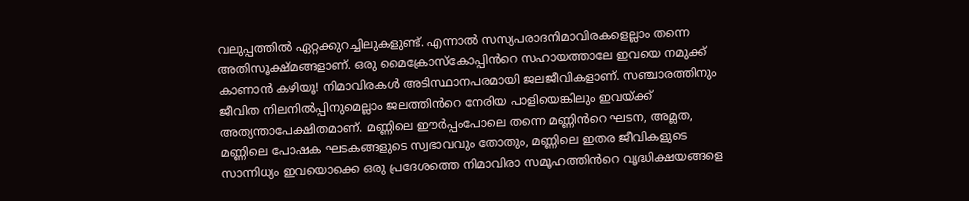വലുപ്പത്തിൽ ഏറ്റക്കുറച്ചിലുകളുണ്ട്. എന്നാൽ സസ്യപരാദനിമാവിരകളെല്ലാം തന്നെ അതിസൂക്ഷ്മങ്ങളാണ്. ഒരു മൈക്രോസ്കോപ്പിൻറെ സഹായത്താലേ ഇവയെ നമുക്ക് കാണാൻ കഴിയൂ! നിമാവിരകൾ അടിസ്ഥാനപരമായി ജലജീവികളാണ്. സഞ്ചാരത്തിനും ജീവിത നിലനിൽപ്പിനുമെല്ലാം ജലത്തിൻറെ നേരിയ പാളിയെങ്കിലും ഇവയ്ക്ക് അത്യന്താപേക്ഷിതമാണ്. മണ്ണിലെ ഈർപ്പംപോലെ തന്നെ മണ്ണിൻറെ ഘടന, അമ്ലത, മണ്ണിലെ പോഷക ഘടകങ്ങളുടെ സ്വഭാവവും തോതും, മണ്ണിലെ ഇതര ജീവികളുടെ സാന്നിധ്യം ഇവയൊക്കെ ഒരു പ്രദേശത്തെ നിമാവിരാ സമൂഹത്തിൻറെ വൃദ്ധിക്ഷയങ്ങളെ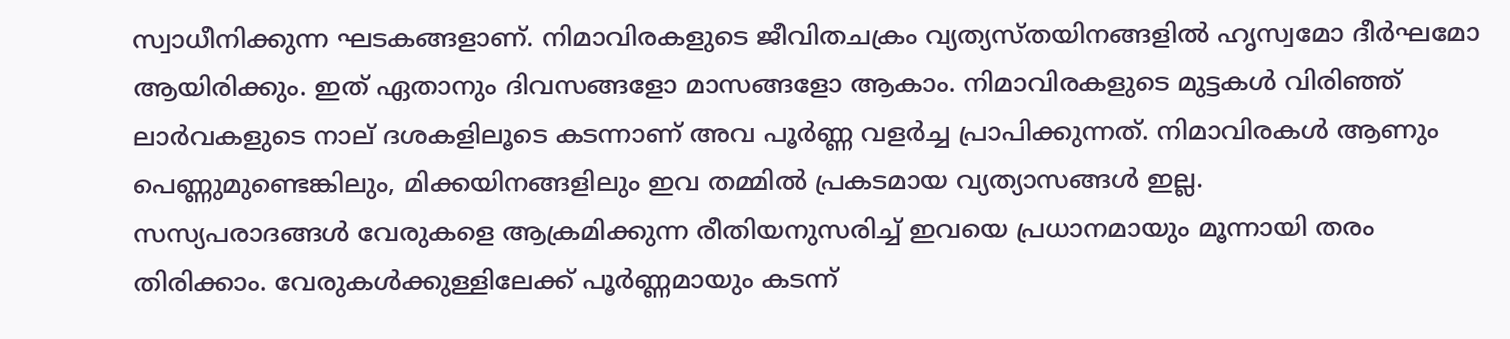സ്വാധീനിക്കുന്ന ഘടകങ്ങളാണ്. നിമാവിരകളുടെ ജീവിതചക്രം വ്യത്യസ്തയിനങ്ങളിൽ ഹൃസ്വമോ ദീർഘമോ ആയിരിക്കും. ഇത് ഏതാനും ദിവസങ്ങളോ മാസങ്ങളോ ആകാം. നിമാവിരകളുടെ മുട്ടകൾ വിരിഞ്ഞ് ലാർവകളുടെ നാല് ദശകളിലൂടെ കടന്നാണ് അവ പൂർണ്ണ വളർച്ച പ്രാപിക്കുന്നത്. നിമാവിരകൾ ആണും പെണ്ണുമുണ്ടെങ്കിലും, മിക്കയിനങ്ങളിലും ഇവ തമ്മിൽ പ്രകടമായ വ്യത്യാസങ്ങൾ ഇല്ല.
സസ്യപരാദങ്ങൾ വേരുകളെ ആക്രമിക്കുന്ന രീതിയനുസരിച്ച് ഇവയെ പ്രധാനമായും മൂന്നായി തരം തിരിക്കാം. വേരുകൾക്കുള്ളിലേക്ക് പൂർണ്ണമായും കടന്ന്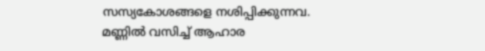സസ്യകോശങ്ങളെ നശിപ്പിക്കുന്നവ. മണ്ണിൽ വസിച്ച് ആഹാര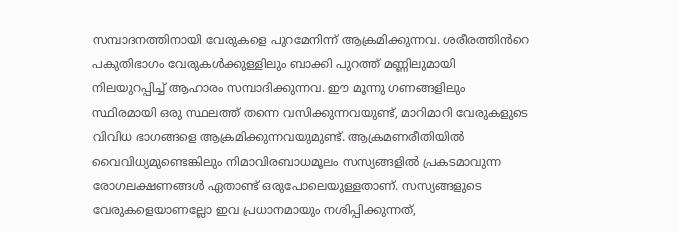സമ്പാദനത്തിനായി വേരുകളെ പുറമേനിന്ന് ആക്രമിക്കുന്നവ. ശരീരത്തിൻറെ പകുതിഭാഗം വേരുകൾക്കുള്ളിലും ബാക്കി പുറത്ത് മണ്ണിലുമായി നിലയുറപ്പിച്ച് ആഹാരം സമ്പാദിക്കുന്നവ. ഈ മൂന്നു ഗണങ്ങളിലും സ്ഥിരമായി ഒരു സ്ഥലത്ത് തന്നെ വസിക്കുന്നവയുണ്ട്, മാറിമാറി വേരുകളുടെ വിവിധ ഭാഗങ്ങളെ ആക്രമിക്കുന്നവയുമുണ്ട്. ആക്രമണരീതിയിൽ വൈവിധ്യമുണ്ടെങ്കിലും നിമാവിരബാധമൂലം സസ്യങ്ങളിൽ പ്രകടമാവുന്ന രോഗലക്ഷണങ്ങൾ ഏതാണ്ട് ഒരുപോലെയുള്ളതാണ്. സസ്യങ്ങളുടെ വേരുകളെയാണല്ലോ ഇവ പ്രധാനമായും നശിപ്പിക്കുന്നത്,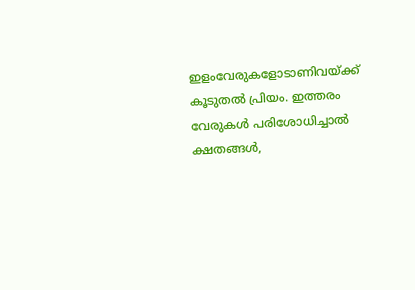ഇളംവേരുകളോടാണിവയ്ക്ക് കൂടുതൽ പ്രിയം. ഇത്തരം വേരുകൾ പരിശോധിച്ചാൽ ക്ഷതങ്ങൾ,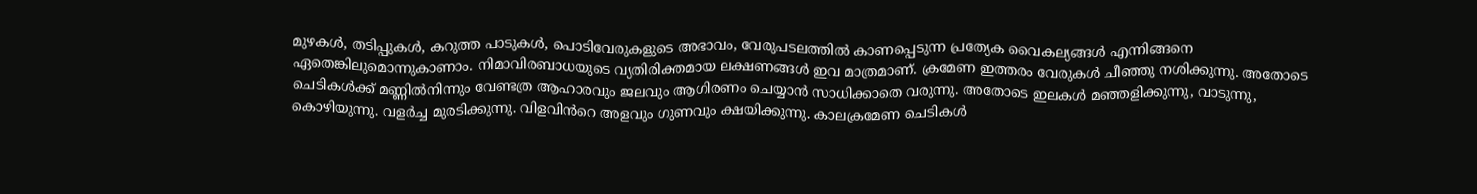മുഴകൾ, തടിപ്പുകൾ, കറുത്ത പാടുകൾ, പൊടിവേരുകളുടെ അഭാവം, വേരുപടലത്തിൽ കാണപ്പെടുന്ന പ്രത്യേക വൈകല്യങ്ങൾ എന്നിങ്ങനെ ഏതെങ്കിലുമൊന്നുകാണാം. നിമാവിരബാധയുടെ വ്യതിരിക്തമായ ലക്ഷണങ്ങൾ ഇവ മാത്രമാണ്. ക്രമേണ ഇത്തരം വേരുകൾ ചീഞ്ഞു നശിക്കുന്നു. അതോടെ ചെടികൾക്ക് മണ്ണിൽനിന്നും വേണ്ടത്ര ആഹാരവും ജലവും ആഗിരണം ചെയ്യാൻ സാധിക്കാതെ വരുന്നു. അതോടെ ഇലകൾ മഞ്ഞളിക്കുന്നു, വാടുന്നു, കൊഴിയുന്നു. വളർച്ച മുരടിക്കുന്നു. വിളവിൻറെ അളവും ഗുണവും ക്ഷയിക്കുന്നു. കാലക്രമേണ ചെടികൾ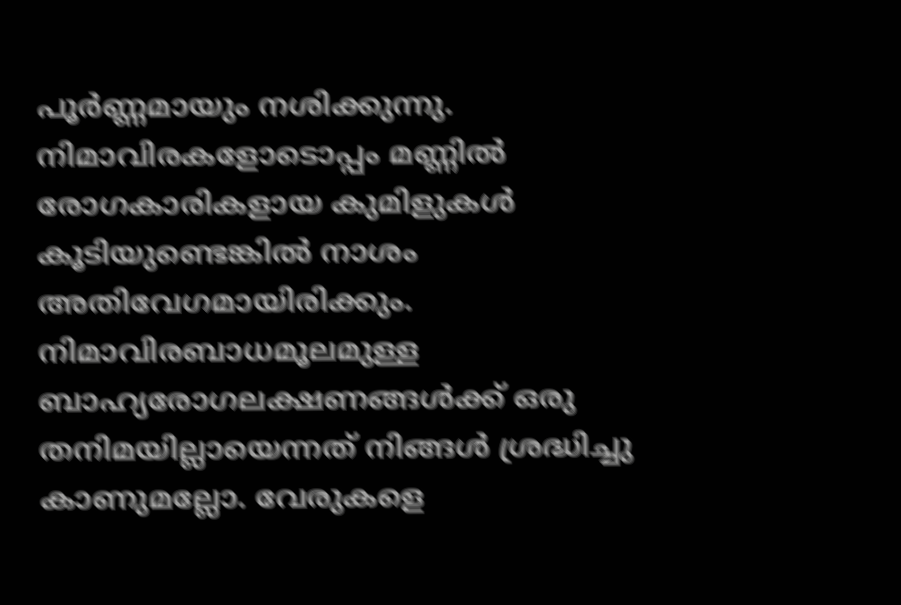പൂർണ്ണമായും നശിക്കുന്നു. നിമാവിരകളോടൊപ്പം മണ്ണിൽ രോഗകാരികളായ കുമിളുകൾ കൂടിയുണ്ടെങ്കിൽ നാശം അതിവേഗമായിരിക്കും.
നിമാവിരബാധമൂലമുള്ള ബാഹ്യരോഗലക്ഷണങ്ങൾക്ക് ഒരു തനിമയില്ലായെന്നത് നിങ്ങൾ ശ്രദ്ധിച്ചു കാണുമല്ലോ. വേരുകളെ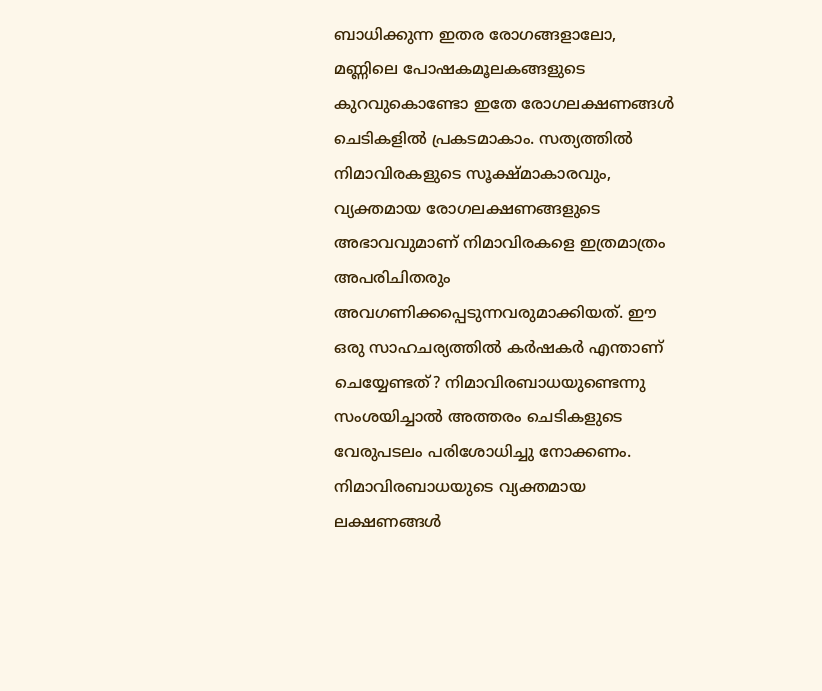ബാധിക്കുന്ന ഇതര രോഗങ്ങളാലോ, മണ്ണിലെ പോഷകമൂലകങ്ങളുടെ കുറവുകൊണ്ടോ ഇതേ രോഗലക്ഷണങ്ങൾ ചെടികളിൽ പ്രകടമാകാം. സത്യത്തിൽ നിമാവിരകളുടെ സൂക്ഷ്മാകാരവും, വ്യക്തമായ രോഗലക്ഷണങ്ങളുടെ അഭാവവുമാണ് നിമാവിരകളെ ഇത്രമാത്രം അപരിചിതരും അവഗണിക്കപ്പെടുന്നവരുമാക്കിയത്. ഈ ഒരു സാഹചര്യത്തിൽ കർഷകർ എന്താണ് ചെയ്യേണ്ടത്? നിമാവിരബാധയുണ്ടെന്നു സംശയിച്ചാൽ അത്തരം ചെടികളുടെ വേരുപടലം പരിശോധിച്ചു നോക്കണം. നിമാവിരബാധയുടെ വ്യക്തമായ ലക്ഷണങ്ങൾ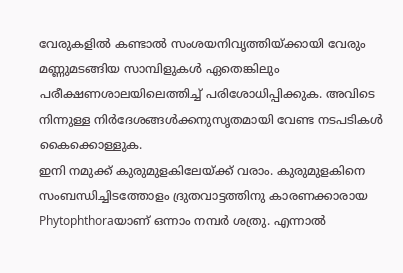വേരുകളിൽ കണ്ടാൽ സംശയനിവൃത്തിയ്ക്കായി വേരും മണ്ണുമടങ്ങിയ സാമ്പിളുകൾ ഏതെങ്കിലും പരീക്ഷണശാലയിലെത്തിച്ച് പരിശോധിപ്പിക്കുക. അവിടെ നിന്നുള്ള നിർദേശങ്ങൾക്കനുസൃതമായി വേണ്ട നടപടികൾ കൈക്കൊള്ളുക.
ഇനി നമുക്ക് കുരുമുളകിലേയ്ക്ക് വരാം. കുരുമുളകിനെ സംബന്ധിച്ചിടത്തോളം ദ്രുതവാട്ടത്തിനു കാരണക്കാരായ Phytophthoraയാണ് ഒന്നാം നമ്പർ ശത്രു. എന്നാൽ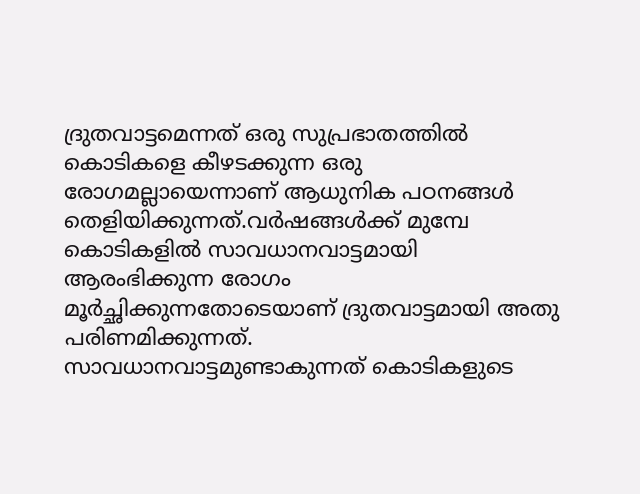ദ്രുതവാട്ടമെന്നത് ഒരു സുപ്രഭാതത്തിൽ കൊടികളെ കീഴടക്കുന്ന ഒരു രോഗമല്ലായെന്നാണ് ആധുനിക പഠനങ്ങൾ തെളിയിക്കുന്നത്.വർഷങ്ങൾക്ക് മുമ്പേ കൊടികളിൽ സാവധാനവാട്ടമായി ആരംഭിക്കുന്ന രോഗം മൂർച്ഛിക്കുന്നതോടെയാണ് ദ്രുതവാട്ടമായി അതു പരിണമിക്കുന്നത്. സാവധാനവാട്ടമുണ്ടാകുന്നത് കൊടികളുടെ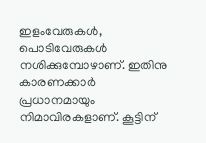ഇളംവേരുകൾ, പൊടിവേരുകൾ നശിക്കുമ്പോഴാണ്. ഇതിനു കാരണക്കാർ പ്രധാനമായും നിമാവിരകളാണ്. കൂട്ടിന്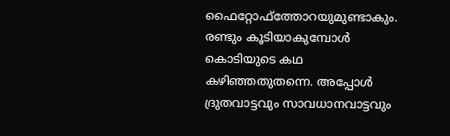ഫൈറ്റോഫ്ത്തോറയുമുണ്ടാകും. രണ്ടും കൂടിയാകുമ്പോൾ കൊടിയുടെ കഥ കഴിഞ്ഞതുതന്നെ. അപ്പോൾ ദ്രുതവാട്ടവും സാവധാനവാട്ടവും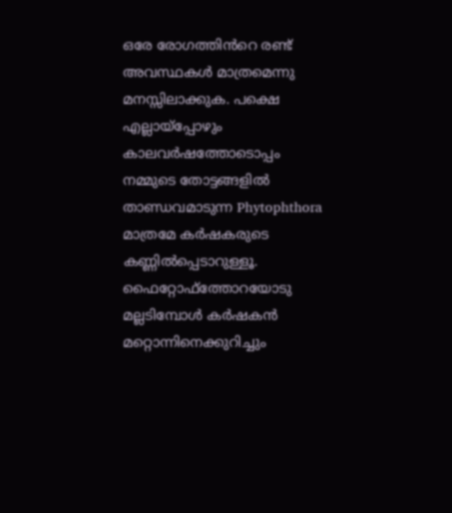ഒരേ രോഗത്തിൻറെ രണ്ട് അവസ്ഥകൾ മാത്രമെന്നു മനസ്സിലാക്കുക. പക്ഷെ എല്ലായ്പ്പോഴും കാലവർഷത്തോടൊപ്പം നമ്മുടെ തോട്ടങ്ങളിൽ താണ്ഡവമാടുന്ന Phytophthora മാത്രമേ കർഷകരുടെ കണ്ണിൽപ്പെടാറുള്ളൂ. ഫൈറ്റോഫ്ത്തോറയോടു മല്ലടിമ്പോൾ കർഷകൻ മറ്റൊന്നിനെക്കുറിച്ചും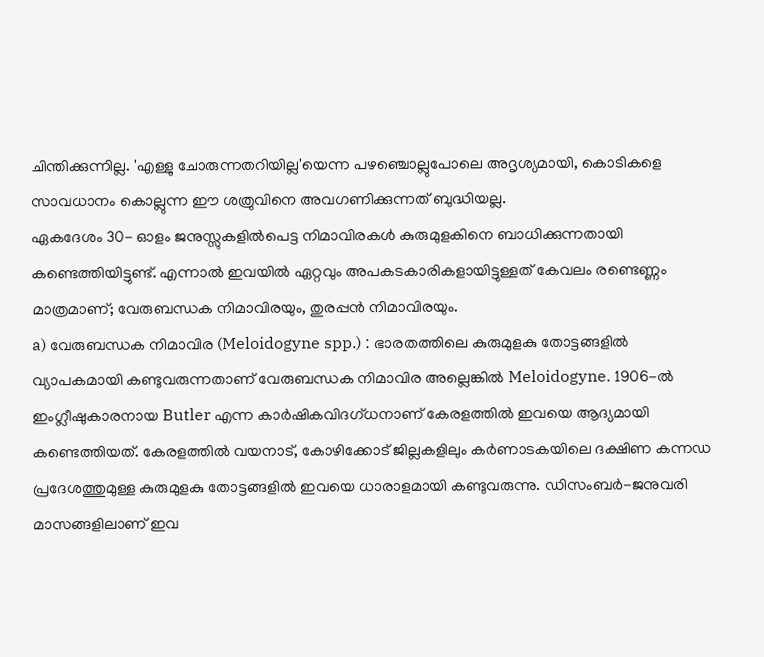ചിന്തിക്കുന്നില്ല. 'എള്ളു ചോരുന്നതറിയില്ല'യെന്ന പഴഞ്ചൊല്ലുപോലെ അദൃശ്യമായി, കൊടികളെ സാവധാനം കൊല്ലുന്ന ഈ ശത്രുവിനെ അവഗണിക്കുന്നത് ബുദ്ധിയല്ല.
ഏകദേശം 30- ഓളം ജനുസ്സുകളിൽപെട്ട നിമാവിരകൾ കുരുമുളകിനെ ബാധിക്കുന്നതായി കണ്ടെത്തിയിട്ടുണ്ട്. എന്നാൽ ഇവയിൽ ഏറ്റവും അപകടകാരികളായിട്ടുള്ളത് കേവലം രണ്ടെണ്ണം മാത്രമാണ്; വേരുബന്ധക നിമാവിരയും, തുരപ്പൻ നിമാവിരയും.
a) വേരുബന്ധക നിമാവിര (Meloidogyne spp.) : ഭാരതത്തിലെ കുരുമുളകു തോട്ടങ്ങളിൽ വ്യാപകമായി കണ്ടുവരുന്നതാണ് വേരുബന്ധക നിമാവിര അല്ലെങ്കിൽ Meloidogyne. 1906-ൽ ഇംഗ്ലീഷുകാരനായ Butler എന്ന കാർഷികവിദഗ്ധനാണ് കേരളത്തിൽ ഇവയെ ആദ്യമായി കണ്ടെത്തിയത്. കേരളത്തിൽ വയനാട്, കോഴിക്കോട് ജില്ലകളിലും കർണാടകയിലെ ദക്ഷിണ കന്നഡ പ്രദേശത്തുമുള്ള കുരുമുളകു തോട്ടങ്ങളിൽ ഇവയെ ധാരാളമായി കണ്ടുവരുന്നു. ഡിസംബർ-ജനുവരി മാസങ്ങളിലാണ് ഇവ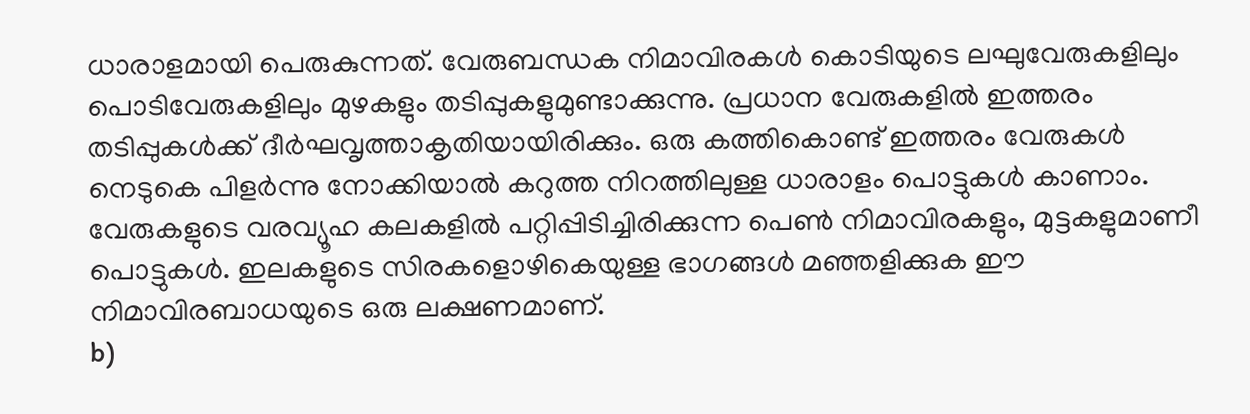ധാരാളമായി പെരുകുന്നത്. വേരുബന്ധക നിമാവിരകൾ കൊടിയുടെ ലഘുവേരുകളിലും പൊടിവേരുകളിലും മുഴകളും തടിപ്പുകളുമുണ്ടാക്കുന്നു. പ്രധാന വേരുകളിൽ ഇത്തരം തടിപ്പുകൾക്ക് ദീർഘവൃത്താകൃതിയായിരിക്കും. ഒരു കത്തികൊണ്ട് ഇത്തരം വേരുകൾ നെടുകെ പിളർന്നു നോക്കിയാൽ കറുത്ത നിറത്തിലുള്ള ധാരാളം പൊട്ടുകൾ കാണാം. വേരുകളുടെ വരവ്യൂഹ കലകളിൽ പറ്റിപ്പിടിച്ചിരിക്കുന്ന പെണ്‍ നിമാവിരകളും, മുട്ടകളുമാണീ പൊട്ടുകൾ. ഇലകളുടെ സിരകളൊഴികെയുള്ള ഭാഗങ്ങൾ മഞ്ഞളിക്കുക ഈ നിമാവിരബാധയുടെ ഒരു ലക്ഷണമാണ്.
b)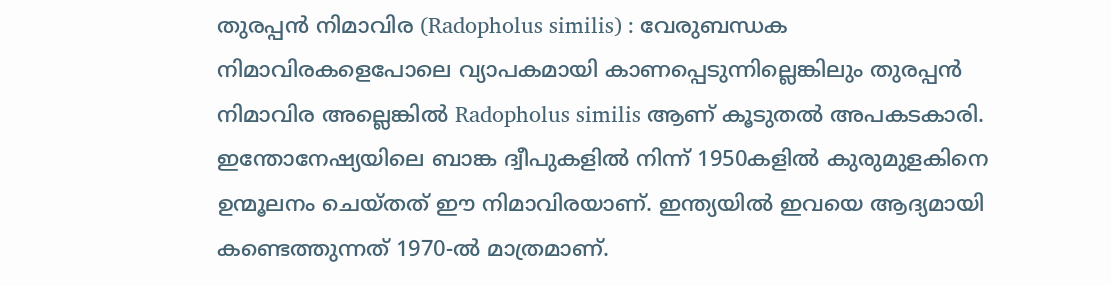തുരപ്പൻ നിമാവിര (Radopholus similis) : വേരുബന്ധക നിമാവിരകളെപോലെ വ്യാപകമായി കാണപ്പെടുന്നില്ലെങ്കിലും തുരപ്പൻ നിമാവിര അല്ലെങ്കിൽ Radopholus similis ആണ് കൂടുതൽ അപകടകാരി. ഇന്തോനേഷ്യയിലെ ബാങ്ക ദ്വീപുകളിൽ നിന്ന് 1950കളിൽ കുരുമുളകിനെ ഉന്മൂലനം ചെയ്തത് ഈ നിമാവിരയാണ്. ഇന്ത്യയിൽ ഇവയെ ആദ്യമായി കണ്ടെത്തുന്നത് 1970-ൽ മാത്രമാണ്.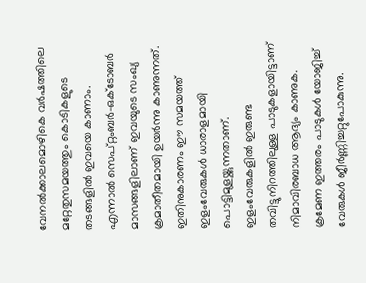വേനൽക്കാലമൊഴികെ വർഷത്തിലെ മറ്റേതുസമയത്തും കൊടികളുടെ തടങ്ങളിൽ ഇവയെ കാണാം. എന്നാൽ സെപ്റ്റംബർ-ഒക്ടോബർ മാസങ്ങളിലാണ് ഇവയുടെ സംഖ്യ ക്രമാതീതമായി ഉയർന്നു കാണുന്നത്. ഇതിനുകാരണം ഈ സമയത്ത് ഇളംവേരുകൾ ധാരാളമായി പൊട്ടിമുളയ്ക്കുന്നതാണ്. ഇളംവേരുകളിൽ ഇരുണ്ട തവിട്ടുനിറത്തിലുള്ള പാടുകളായിട്ടാണ് നിമാവിരബാധ ആദ്യം കാണുക. ക്രമേണ ഇത്തരം പാടുകൾ യോജിച്ച് വേരുകൾ ജീർണ്ണിച്ചറ്റുപോകുന്നു.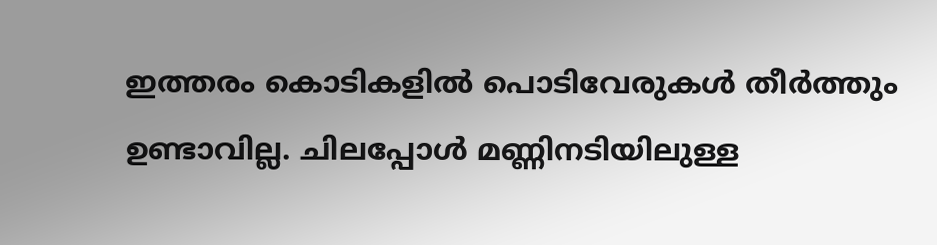ഇത്തരം കൊടികളിൽ പൊടിവേരുകൾ തീർത്തും ഉണ്ടാവില്ല. ചിലപ്പോൾ മണ്ണിനടിയിലുള്ള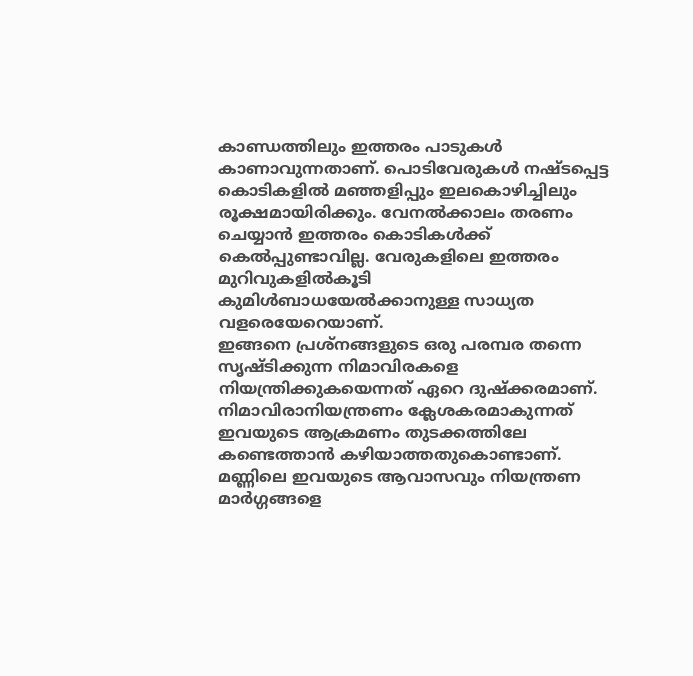കാണ്ഡത്തിലും ഇത്തരം പാടുകൾ കാണാവുന്നതാണ്. പൊടിവേരുകൾ നഷ്ടപ്പെട്ട കൊടികളിൽ മഞ്ഞളിപ്പും ഇലകൊഴിച്ചിലും രൂക്ഷമായിരിക്കും. വേനൽക്കാലം തരണം ചെയ്യാൻ ഇത്തരം കൊടികൾക്ക് കെൽപ്പുണ്ടാവില്ല. വേരുകളിലെ ഇത്തരം മുറിവുകളിൽകൂടി കുമിൾബാധയേൽക്കാനുള്ള സാധ്യത വളരെയേറെയാണ്.
ഇങ്ങനെ പ്രശ്നങ്ങളുടെ ഒരു പരമ്പര തന്നെ സൃഷ്ടിക്കുന്ന നിമാവിരകളെ നിയന്ത്രിക്കുകയെന്നത് ഏറെ ദുഷ്ക്കരമാണ്. നിമാവിരാനിയന്ത്രണം ക്ലേശകരമാകുന്നത് ഇവയുടെ ആക്രമണം തുടക്കത്തിലേ കണ്ടെത്താൻ കഴിയാത്തതുകൊണ്ടാണ്. മണ്ണിലെ ഇവയുടെ ആവാസവും നിയന്ത്രണ മാർഗ്ഗങ്ങളെ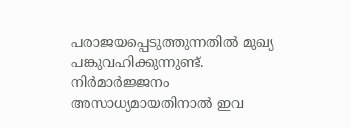പരാജയപ്പെടുത്തുന്നതിൽ മുഖ്യ പങ്കുവഹിക്കുന്നുണ്ട്. നിർമാർജ്ജനം അസാധ്യമായതിനാൽ ഇവ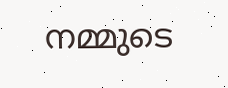നമ്മുടെ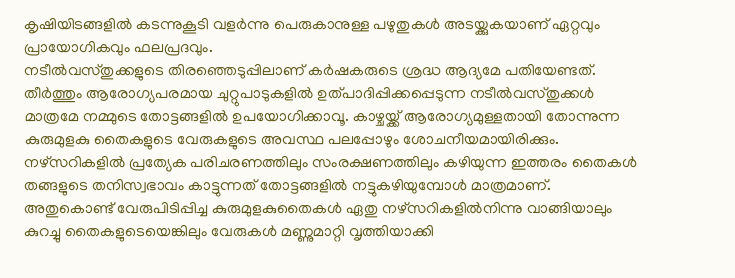കൃഷിയിടങ്ങളിൽ കടന്നുകൂടി വളർന്നു പെരുകാനുള്ള പഴുതുകൾ അടയ്ക്കുകയാണ് ഏറ്റവും പ്രായോഗികവും ഫലപ്രദവും.
നടീൽവസ്തുക്കളുടെ തിരഞ്ഞെടുപ്പിലാണ് കർഷകരുടെ ശ്രദ്ധ ആദ്യമേ പതിയേണ്ടത്‌. തീർത്തും ആരോഗ്യപരമായ ചുറ്റുപാടുകളിൽ ഉത്പാദിപ്പിക്കപ്പെടുന്ന നടീൽവസ്തുക്കൾ മാത്രമേ നമ്മുടെ തോട്ടങ്ങളിൽ ഉപയോഗിക്കാവൂ. കാഴ്ചയ്ക്ക് ആരോഗ്യമുള്ളതായി തോന്നുന്ന കുരുമുളകു തൈകളുടെ വേരുകളുടെ അവസ്ഥ പലപ്പോഴും ശോചനീയമായിരിക്കും. നഴ്സറികളിൽ പ്രത്യേക പരിചരണത്തിലും സംരക്ഷണത്തിലും കഴിയുന്ന ഇത്തരം തൈകൾ തങ്ങളുടെ തനിസ്വഭാവം കാട്ടുന്നത് തോട്ടങ്ങളിൽ നട്ടുകഴിയുമ്പോൾ മാത്രമാണ്.
അതുകൊണ്ട് വേരുപിടിപ്പിച്ച കുരുമുളകുതൈകൾ ഏതു നഴ്സറികളിൽനിന്നു വാങ്ങിയാലും കുറച്ചു തൈകളുടെയെങ്കിലും വേരുകൾ മണ്ണുമാറ്റി വൃത്തിയാക്കി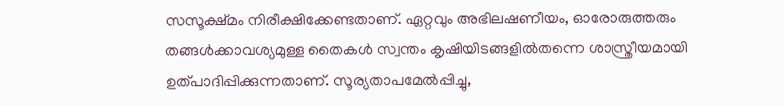സസൂക്ഷ്മം നിരീക്ഷിക്കേണ്ടതാണ്. ഏറ്റവും അഭിലഷണീയം, ഓരോരുത്തരും തങ്ങൾക്കാവശ്യമുള്ള തൈകൾ സ്വന്തം കൃഷിയിടങ്ങളിൽതന്നെ ശാസ്ത്രീയമായി ഉത്പാദിപ്പിക്കുന്നതാണ്. സൂര്യതാപമേൽപ്പിച്ചു,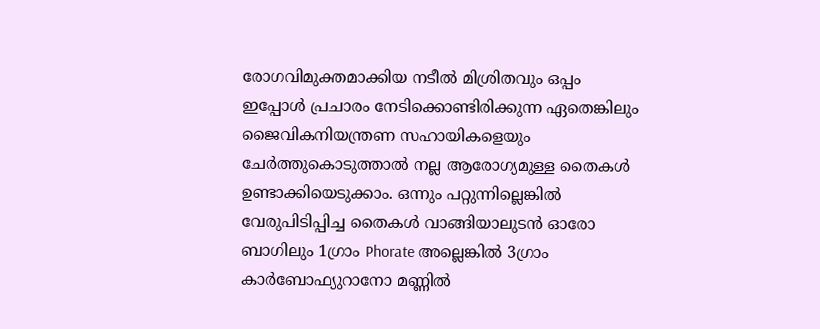രോഗവിമുക്തമാക്കിയ നടീൽ മിശ്രിതവും ഒപ്പം ഇപ്പോൾ പ്രചാരം നേടിക്കൊണ്ടിരിക്കുന്ന ഏതെങ്കിലും ജൈവികനിയന്ത്രണ സഹായികളെയും ചേർത്തുകൊടുത്താൽ നല്ല ആരോഗ്യമുള്ള തൈകൾ ഉണ്ടാക്കിയെടുക്കാം. ഒന്നും പറ്റുന്നില്ലെങ്കിൽ വേരുപിടിപ്പിച്ച തൈകൾ വാങ്ങിയാലുടൻ ഓരോ ബാഗിലും 1ഗ്രാം Phorate അല്ലെങ്കിൽ 3ഗ്രാം കാർബോഫ്യുറാനോ മണ്ണിൽ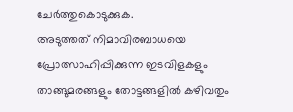ചേർത്തുകൊടുക്കുക.
അടുത്തത്‌ നിമാവിരബാധയെ പ്രോത്സാഹിപ്പിക്കുന്ന ഇടവിളകളും താങ്ങുമരങ്ങളും തോട്ടങ്ങളിൽ കഴിവതും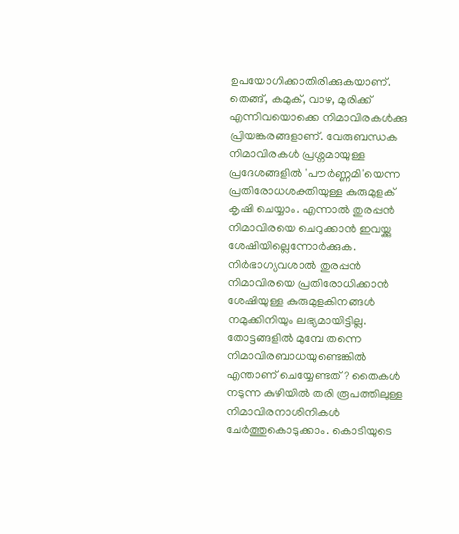ഉപയോഗിക്കാതിരിക്കുകയാണ്‌. തെങ്ങ്, കമുക്, വാഴ, മുരിക്ക്‌ എന്നിവയൊക്കെ നിമാവിരകൾക്കു പ്രിയങ്കരങ്ങളാണ്. വേരുബന്ധക നിമാവിരകൾ പ്രശ്നമായുള്ള പ്രദേശങ്ങളിൽ 'പൗർണ്ണമി'യെന്ന പ്രതിരോധശക്തിയുള്ള കുരുമുളക് കൃഷി ചെയ്യാം. എന്നാൽ തുരപ്പൻ നിമാവിരയെ ചെറുക്കാൻ ഇവയ്ക്കു ശേഷിയില്ലെന്നോർക്കുക. നിർഭാഗ്യവശാൽ തുരപ്പൻ നിമാവിരയെ പ്രതിരോധിക്കാൻ ശേഷിയുള്ള കുരുമുളകിനങ്ങൾ നമുക്കിനിയും ലഭ്യമായിട്ടില്ല.
തോട്ടങ്ങളിൽ മുമ്പേ തന്നെ നിമാവിരബാധയുണ്ടെങ്കിൽ എന്താണ് ചെയ്യേണ്ടത്? തൈകൾ നടുന്ന കുഴിയിൽ തരി രൂപത്തിലുള്ള നിമാവിരനാശിനികൾ ചേർത്തുകൊടുക്കാം. കൊടിയുടെ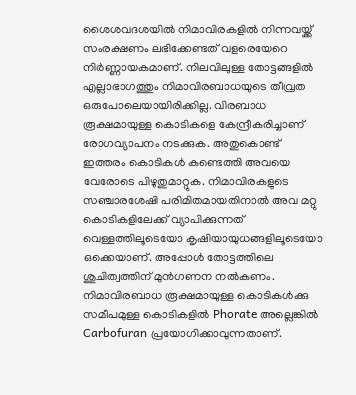ശൈശവദശയിൽ നിമാവിരകളിൽ നിന്നവയ്ക്ക് സംരക്ഷണം ലഭിക്കേണ്ടത് വളരെയേറെ നിർണ്ണായകമാണ്. നിലവിലുള്ള തോട്ടങ്ങളിൽ എല്ലാഭാഗത്തും നിമാവിരബാധയുടെ തീവ്രത ഒരുപോലെയായിരിക്കില്ല. വിരബാധ രൂക്ഷമായുള്ള കൊടികളെ കേന്ദ്രീകരിച്ചാണ് രോഗവ്യാപനം നടക്കുക. അതുകൊണ്ട് ഇത്തരം കൊടികൾ കണ്ടെത്തി അവയെ വേരോടെ പിഴുതുമാറ്റുക. നിമാവിരകളുടെ സഞ്ചാരശേഷി പരിമിതമായതിനാൽ അവ മറ്റു കൊടികളിലേക്ക് വ്യാപിക്കുന്നത് വെള്ളത്തിലൂടെയോ കൃഷിയായുധങ്ങളിലൂടെയോ ഒക്കെയാണ്. അപ്പോൾ തോട്ടത്തിലെ ശുചിത്വത്തിന് മുൻഗണന നൽകണം. നിമാവിരബാധ രൂക്ഷമായുള്ള കൊടികൾക്കു സമീപമുള്ള കൊടികളിൽ Phorate അല്ലെങ്കിൽ Carbofuran പ്രയോഗിക്കാവുന്നതാണ്.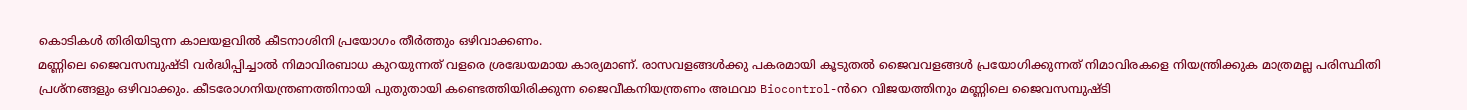കൊടികൾ തിരിയിടുന്ന കാലയളവിൽ കീടനാശിനി പ്രയോഗം തീർത്തും ഒഴിവാക്കണം.
മണ്ണിലെ ജൈവസമ്പുഷ്ടി വർദ്ധിപ്പിച്ചാൽ നിമാവിരബാധ കുറയുന്നത് വളരെ ശ്രദ്ധേയമായ കാര്യമാണ്. രാസവളങ്ങൾക്കു പകരമായി കൂടുതൽ ജൈവവളങ്ങൾ പ്രയോഗിക്കുന്നത് നിമാവിരകളെ നിയന്ത്രിക്കുക മാത്രമല്ല പരിസ്ഥിതി പ്രശ്നങ്ങളും ഒഴിവാക്കും. കീടരോഗനിയന്ത്രണത്തിനായി പുതുതായി കണ്ടെത്തിയിരിക്കുന്ന ജൈവീകനിയന്ത്രണം അഥവാ Biocontrol-ൻറെ വിജയത്തിനും മണ്ണിലെ ജൈവസമ്പുഷ്ടി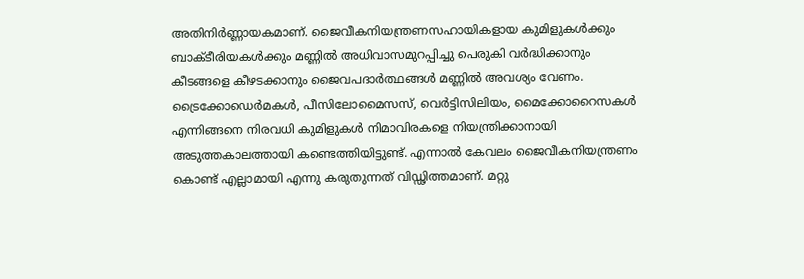അതിനിർണ്ണായകമാണ്. ജൈവീകനിയന്ത്രണസഹായികളായ കുമിളുകൾക്കും ബാക്ടീരിയകൾക്കും മണ്ണിൽ അധിവാസമുറപ്പിച്ചു പെരുകി വർദ്ധിക്കാനും കീടങ്ങളെ കീഴടക്കാനും ജൈവപദാർത്ഥങ്ങൾ മണ്ണിൽ അവശ്യം വേണം. ട്രൈക്കോഡെർമകൾ, പീസിലോമൈസസ്, വെർട്ടിസിലിയം, മൈക്കോറൈസകൾ എന്നിങ്ങനെ നിരവധി കുമിളുകൾ നിമാവിരകളെ നിയന്ത്രിക്കാനായി അടുത്തകാലത്തായി കണ്ടെത്തിയിട്ടുണ്ട്. എന്നാൽ കേവലം ജൈവീകനിയന്ത്രണം കൊണ്ട് എല്ലാമായി എന്നു കരുതുന്നത് വിഡ്ഢിത്തമാണ്. മറ്റു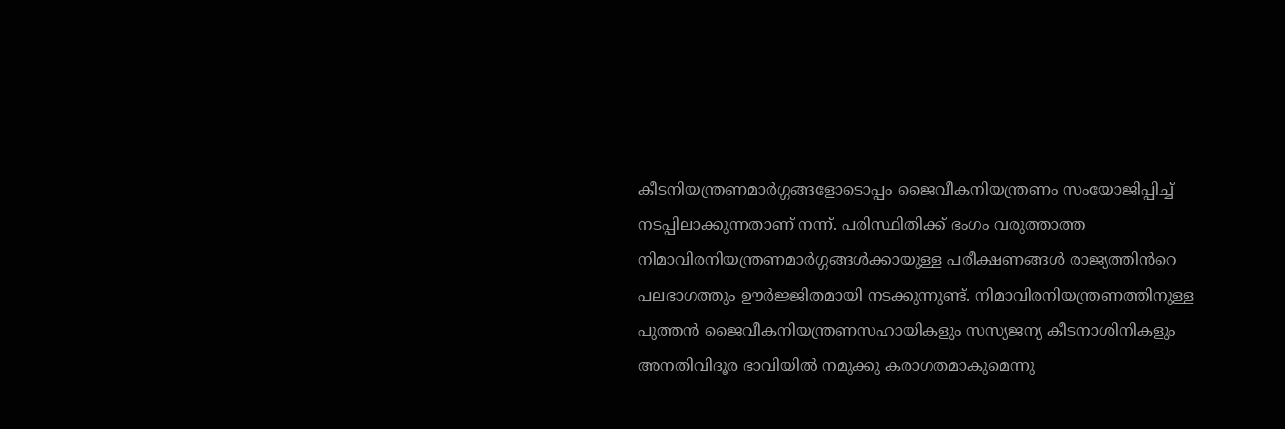കീടനിയന്ത്രണമാർഗ്ഗങ്ങളോടൊപ്പം ജൈവീകനിയന്ത്രണം സംയോജിപ്പിച്ച് നടപ്പിലാക്കുന്നതാണ് നന്ന്. പരിസ്ഥിതിക്ക് ഭംഗം വരുത്താത്ത നിമാവിരനിയന്ത്രണമാർഗ്ഗങ്ങൾക്കായുള്ള പരീക്ഷണങ്ങൾ രാജ്യത്തിൻറെ പലഭാഗത്തും ഊർജ്ജിതമായി നടക്കുന്നുണ്ട്. നിമാവിരനിയന്ത്രണത്തിനുള്ള പുത്തൻ ജൈവീകനിയന്ത്രണസഹായികളും സസ്യജന്യ കീടനാശിനികളും അനതിവിദൂര ഭാവിയിൽ നമുക്കു കരാഗതമാകുമെന്നു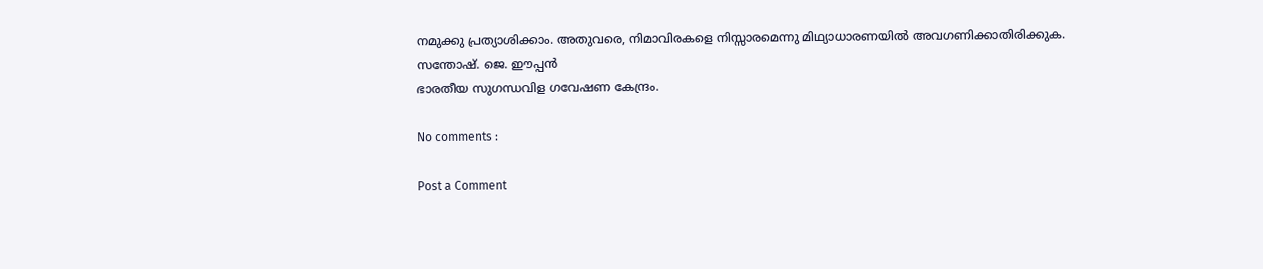നമുക്കു പ്രത്യാശിക്കാം. അതുവരെ, നിമാവിരകളെ നിസ്സാരമെന്നു മിഥ്യാധാരണയിൽ അവഗണിക്കാതിരിക്കുക.
സന്തോഷ്‌. ജെ. ഈപ്പൻ
ഭാരതീയ സുഗന്ധവിള ഗവേഷണ കേന്ദ്രം.

No comments :

Post a Comment